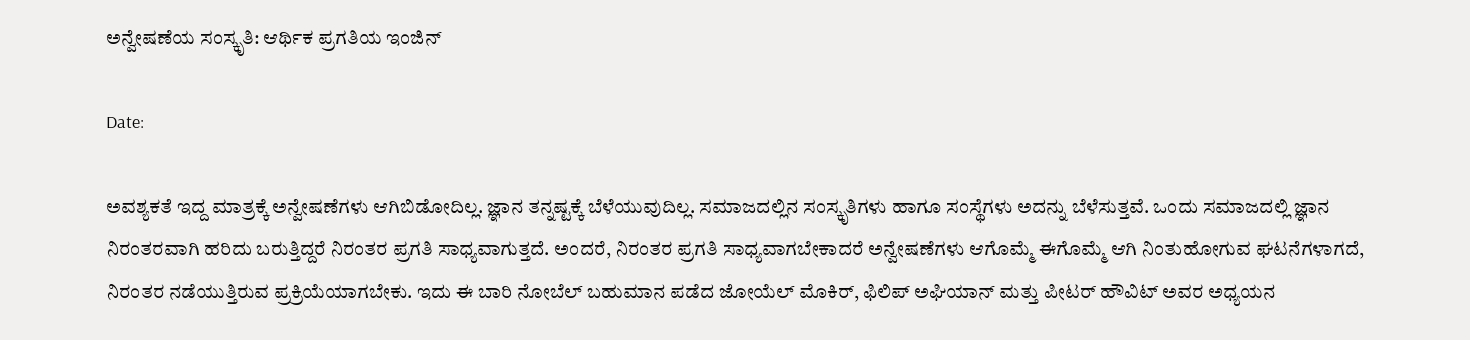ಅನ್ವೇಷಣೆಯ ಸಂಸ್ಕೃತಿ: ಆರ್ಥಿಕ ಪ್ರಗತಿಯ ಇಂಜಿನ್‌

Date:

ಅವಶ್ಯಕತೆ ಇದ್ದ ಮಾತ್ರಕ್ಕೆ ಅನ್ವೇಷಣೆಗಳು ಆಗಿಬಿಡೋದಿಲ್ಲ. ಜ್ಞಾನ ತನ್ನಷ್ಟಕ್ಕೆ ಬೆಳೆಯುವುದಿಲ್ಲ. ಸಮಾಜದಲ್ಲಿನ ಸಂಸ್ಕೃತಿಗಳು ಹಾಗೂ ಸಂಸ್ಥೆಗಳು ಅದನ್ನು ಬೆಳೆಸುತ್ತವೆ. ಒಂದು ಸಮಾಜದಲ್ಲಿ ಜ್ಞಾನ ನಿರಂತರವಾಗಿ ಹರಿದು ಬರುತ್ತಿದ್ದರೆ ನಿರಂತರ ಪ್ರಗತಿ ಸಾಧ್ಯವಾಗುತ್ತದೆ. ಅಂದರೆ, ನಿರಂತರ ಪ್ರಗತಿ ಸಾಧ್ಯವಾಗಬೇಕಾದರೆ ಅನ್ವೇಷಣೆಗಳು ಆಗೊಮ್ಮೆ ಈಗೊಮ್ಮೆ ಆಗಿ ನಿಂತುಹೋಗುವ ಘಟನೆಗಳಾಗದೆ, ನಿರಂತರ ನಡೆಯುತ್ತಿರುವ ಪ್ರಕ್ರಿಯೆಯಾಗಬೇಕು. ಇದು ಈ ಬಾರಿ ನೋಬೆಲ್ ಬಹುಮಾನ ಪಡೆದ ಜೋಯೆಲ್ ಮೊಕಿರ್, ಫಿಲಿಪ್ ಅಘಿಯಾನ್ ಮತ್ತು ಪೀಟರ್ ಹೌವಿಟ್ ಅವರ ಅಧ್ಯಯನ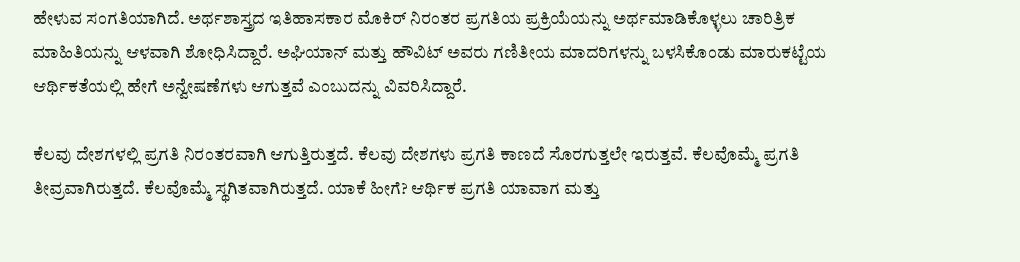ಹೇಳುವ ಸಂಗತಿಯಾಗಿದೆ. ಅರ್ಥಶಾಸ್ತ್ರದ ಇತಿಹಾಸಕಾರ ಮೊಕಿರ್ ನಿರಂತರ ಪ್ರಗತಿಯ ಪ್ರಕ್ರಿಯೆಯನ್ನು ಅರ್ಥಮಾಡಿಕೊಳ್ಳಲು ಚಾರಿತ್ರಿಕ ಮಾಹಿತಿಯನ್ನು ಆಳವಾಗಿ ಶೋಧಿಸಿದ್ದಾರೆ. ಅಘಿಯಾನ್ ಮತ್ತು ಹೌವಿಟ್ ಅವರು ಗಣಿತೀಯ ಮಾದರಿಗಳನ್ನು ಬಳಸಿಕೊಂಡು ಮಾರುಕಟ್ಟೆಯ ಆರ್ಥಿಕತೆಯಲ್ಲಿ ಹೇಗೆ ಅನ್ವೇಷಣೆಗಳು ಆಗುತ್ತವೆ ಎಂಬುದನ್ನು ವಿವರಿಸಿದ್ದಾರೆ.

ಕೆಲವು ದೇಶಗಳಲ್ಲಿ ಪ್ರಗತಿ ನಿರಂತರವಾಗಿ ಆಗುತ್ತಿರುತ್ತದೆ. ಕೆಲವು ದೇಶಗಳು ಪ್ರಗತಿ ಕಾಣದೆ ಸೊರಗುತ್ತಲೇ ಇರುತ್ತವೆ. ಕೆಲವೊಮ್ಮೆ ಪ್ರಗತಿ ತೀವ್ರವಾಗಿರುತ್ತದೆ. ಕೆಲವೊಮ್ಮೆ ಸ್ಥಗಿತವಾಗಿರುತ್ತದೆ. ಯಾಕೆ ಹೀಗೆ? ಆರ್ಥಿಕ ಪ್ರಗತಿ ಯಾವಾಗ ಮತ್ತು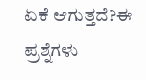ಏಕೆ ಆಗುತ್ತದೆ?ಈ ಪ್ರಶ್ನೆಗಳು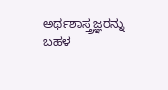ಅರ್ಥಶಾಸ್ತ್ರಜ್ಞರನ್ನು ಬಹಳ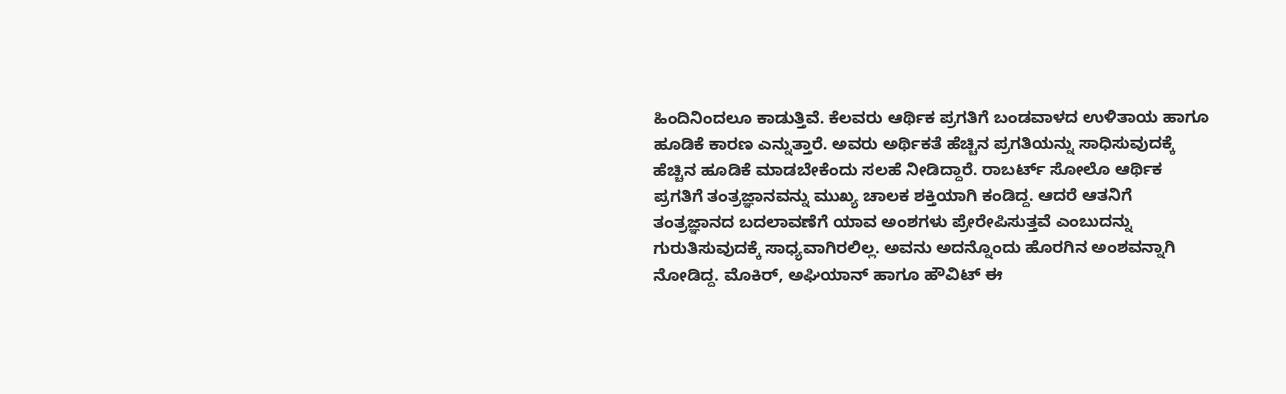ಹಿಂದಿನಿಂದಲೂ ಕಾಡುತ್ತಿವೆ. ಕೆಲವರು ಆರ್ಥಿಕ ಪ್ರಗತಿಗೆ ಬಂಡವಾಳದ ಉಳಿತಾಯ ಹಾಗೂ ಹೂಡಿಕೆ ಕಾರಣ ಎನ್ನುತ್ತಾರೆ. ಅವರು ಅರ್ಥಿಕತೆ ಹೆಚ್ಚಿನ ಪ್ರಗತಿಯನ್ನು ಸಾಧಿಸುವುದಕ್ಕೆ ಹೆಚ್ಚಿನ ಹೂಡಿಕೆ ಮಾಡಬೇಕೆಂದು ಸಲಹೆ ನೀಡಿದ್ದಾರೆ. ರಾಬರ್ಟ್ ಸೋಲೊ ಆರ್ಥಿಕ ಪ್ರಗತಿಗೆ ತಂತ್ರಜ್ಞಾನವನ್ನು ಮುಖ್ಯ ಚಾಲಕ ಶಕ್ತಿಯಾಗಿ ಕಂಡಿದ್ದ. ಆದರೆ ಆತನಿಗೆ ತಂತ್ರಜ್ಞಾನದ ಬದಲಾವಣೆಗೆ ಯಾವ ಅಂಶಗಳು ಪ್ರೇರೇಪಿಸುತ್ತವೆ ಎಂಬುದನ್ನು ಗುರುತಿಸುವುದಕ್ಕೆ ಸಾಧ್ಯವಾಗಿರಲಿಲ್ಲ. ಅವನು ಅದನ್ನೊಂದು ಹೊರಗಿನ ಅಂಶವನ್ನಾಗಿ ನೋಡಿದ್ದ. ಮೊಕಿರ್, ಅಘಿಯಾನ್ ಹಾಗೂ ಹೌವಿಟ್ ಈ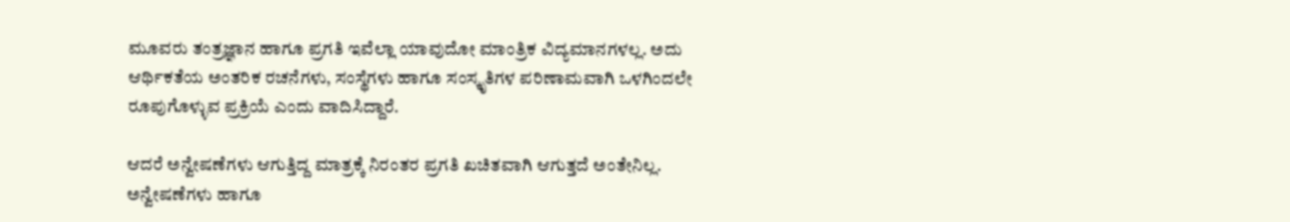ಮೂವರು ತಂತ್ರಜ್ಞಾನ ಹಾಗೂ ಪ್ರಗತಿ ಇವೆಲ್ಲಾ ಯಾವುದೋ ಮಾಂತ್ರಿಕ ವಿದ್ಯಮಾನಗಳಲ್ಲ. ಅದು ಆರ್ಥಿಕತೆಯ ಅಂತರಿಕ ರಚನೆಗಳು, ಸಂಸ್ಥೆಗಳು ಹಾಗೂ ಸಂಸ್ಕೃತಿಗಳ ಪರಿಣಾಮವಾಗಿ ಒಳಗಿಂದಲೇ ರೂಪುಗೊಳ್ಳುವ ಪ್ರಕ್ರಿಯೆ ಎಂದು ವಾದಿಸಿದ್ದಾರೆ.

ಆದರೆ ಅನ್ವೇಷಣೆಗಳು ಆಗುತ್ತಿದ್ದ ಮಾತ್ರಕ್ಕೆ ನಿರಂತರ ಪ್ರಗತಿ ಖಚಿತವಾಗಿ ಆಗುತ್ತದೆ ಅಂತೇನಿಲ್ಲ. ಅನ್ವೇಷಣೆಗಳು ಹಾಗೂ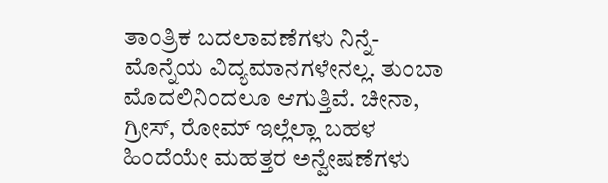ತಾಂತ್ರಿಕ ಬದಲಾವಣೆಗಳು ನಿನ್ನೆ-ಮೊನ್ನೆಯ ವಿದ್ಯಮಾನಗಳೇನಲ್ಲ. ತುಂಬಾ ಮೊದಲಿನಿಂದಲೂ ಆಗುತ್ತಿವೆ. ಚೀನಾ, ಗ್ರೀಸ್, ರೋಮ್ ಇಲ್ಲೆಲ್ಲಾ ಬಹಳ ಹಿಂದೆಯೇ ಮಹತ್ತರ ಅನ್ವೇಷಣೆಗಳು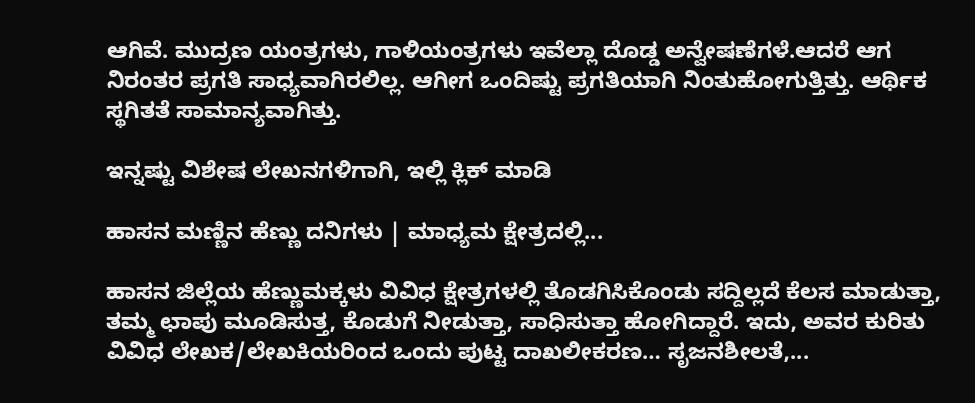ಆಗಿವೆ. ಮುದ್ರಣ ಯಂತ್ರಗಳು, ಗಾಳಿಯಂತ್ರಗಳು ಇವೆಲ್ಲಾ ದೊಡ್ಡ ಅನ್ವೇಷಣೆಗಳೆ.ಆದರೆ ಆಗ ನಿರಂತರ ಪ್ರಗತಿ ಸಾಧ್ಯವಾಗಿರಲಿಲ್ಲ. ಆಗೀಗ ಒಂದಿಷ್ಟು ಪ್ರಗತಿಯಾಗಿ ನಿಂತುಹೋಗುತ್ತಿತ್ತು. ಆರ್ಥಿಕ ಸ್ಥಗಿತತೆ ಸಾಮಾನ್ಯವಾಗಿತ್ತು.

ಇನ್ನಷ್ಟು ವಿಶೇಷ ಲೇಖನಗಳಿಗಾಗಿ, ಇಲ್ಲಿ ಕ್ಲಿಕ್ ಮಾಡಿ

ಹಾಸನ ಮಣ್ಣಿನ ಹೆಣ್ಣು ದನಿಗಳು | ಮಾಧ್ಯಮ ಕ್ಷೇತ್ರದಲ್ಲಿ...

ಹಾಸನ ಜಿಲ್ಲೆಯ ಹೆಣ್ಣುಮಕ್ಕಳು ವಿವಿಧ ಕ್ಷೇತ್ರಗಳಲ್ಲಿ ತೊಡಗಿಸಿಕೊಂಡು ಸದ್ದಿಲ್ಲದೆ ಕೆಲಸ ಮಾಡುತ್ತಾ, ತಮ್ಮ ಛಾಪು ಮೂಡಿಸುತ್ತ, ಕೊಡುಗೆ ನೀಡುತ್ತಾ, ಸಾಧಿಸುತ್ತಾ ಹೋಗಿದ್ದಾರೆ. ಇದು, ಅವರ ಕುರಿತು ವಿವಿಧ ಲೇಖಕ/ಲೇಖಕಿಯರಿಂದ ಒಂದು ಪುಟ್ಟ ದಾಖಲೀಕರಣ… ಸೃಜನಶೀಲತೆ,...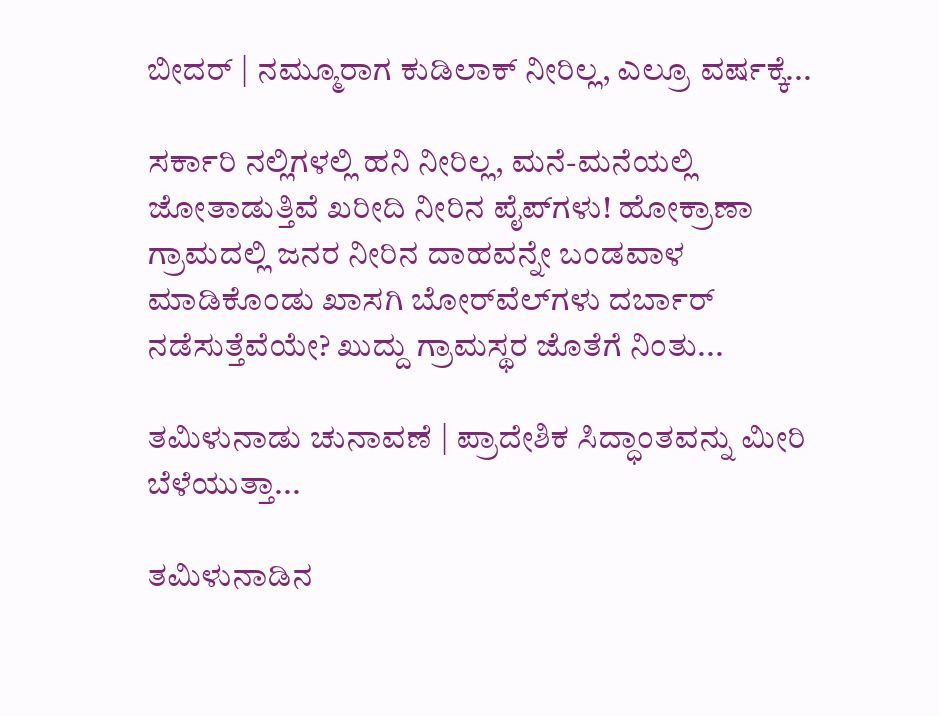ಬೀದರ್ | ನಮ್ಮೂರಾಗ ಕುಡಿಲಾಕ್ ನೀರಿಲ್ಲ, ಎಲ್ರೂ ವರ್ಷಕ್ಕೆ...

ಸರ್ಕಾರಿ ನಲ್ಲಿಗಳಲ್ಲಿ ಹನಿ ನೀರಿಲ್ಲ, ಮನೆ-ಮನೆಯಲ್ಲಿ ಜೋತಾಡುತ್ತಿವೆ ಖರೀದಿ ನೀರಿನ ಪೈಪ್‌ಗಳು! ಹೋಕ್ರಾಣಾ ಗ್ರಾಮದಲ್ಲಿ ಜನರ ನೀರಿನ ದಾಹವನ್ನೇ ಬಂಡವಾಳ ಮಾಡಿಕೊಂಡು ಖಾಸಗಿ ಬೋರ್‌ವೆಲ್‌ಗಳು ದರ್ಬಾರ್‌ ನಡೆಸುತ್ತೆವೆಯೇ? ಖುದ್ದು ಗ್ರಾಮಸ್ಥರ ಜೊತೆಗೆ ನಿಂತು...

ತಮಿಳುನಾಡು ಚುನಾವಣೆ | ಪ್ರಾದೇಶಿಕ ಸಿದ್ಧಾಂತವನ್ನು ಮೀರಿ ಬೆಳೆಯುತ್ತಾ...

ತಮಿಳುನಾಡಿನ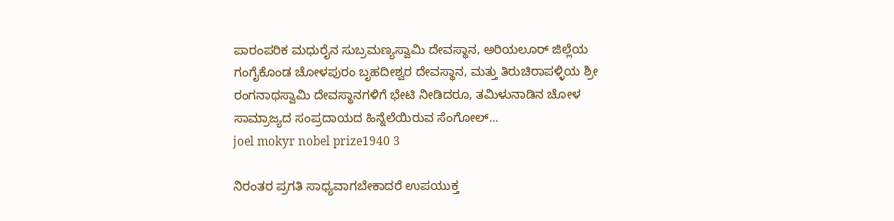ಪಾರಂಪರಿಕ ಮಧುರೈನ ಸುಬ್ರಮಣ್ಯಸ್ವಾಮಿ ದೇವಸ್ಥಾನ, ಅರಿಯಲೂರ್ ಜಿಲ್ಲೆಯ ಗಂಗೈಕೊಂಡ ಚೋಳಪುರಂ ಬೃಹದೀಶ್ವರ ದೇವಸ್ಥಾನ, ಮತ್ತು ತಿರುಚಿರಾಪಳ್ಳಿಯ ಶ್ರೀ ರಂಗನಾಥಸ್ವಾಮಿ ದೇವಸ್ಥಾನಗಳಿಗೆ ಭೇಟಿ ನೀಡಿದರೂ, ತಮಿಳುನಾಡಿನ ಚೋಳ ಸಾಮ್ರಾಜ್ಯದ ಸಂಪ್ರದಾಯದ ಹಿನ್ನೆಲೆಯಿರುವ ಸೆಂಗೋಲ್...
joel mokyr nobel prize1940 3

ನಿರಂತರ ಪ್ರಗತಿ ಸಾಧ್ಯವಾಗಬೇಕಾದರೆ ಉಪಯುಕ್ತ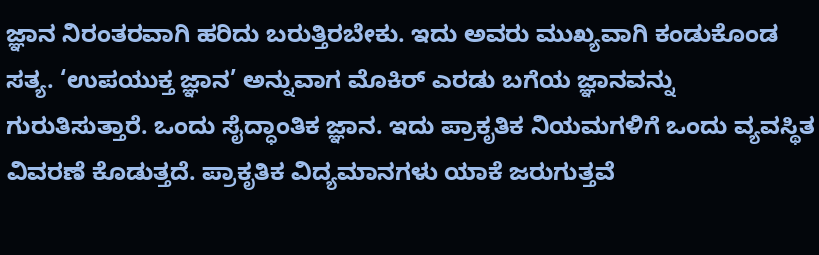ಜ್ಞಾನ ನಿರಂತರವಾಗಿ ಹರಿದು ಬರುತ್ತಿರಬೇಕು. ಇದು ಅವರು ಮುಖ್ಯವಾಗಿ ಕಂಡುಕೊಂಡ ಸತ್ಯ. ‘ಉಪಯುಕ್ತ ಜ್ಞಾನ’ ಅನ್ನುವಾಗ ಮೊಕಿರ್ ಎರಡು ಬಗೆಯ ಜ್ಞಾನವನ್ನು ಗುರುತಿಸುತ್ತಾರೆ. ಒಂದು ಸೈದ್ಧಾಂತಿಕ ಜ್ಞಾನ. ಇದು ಪ್ರಾಕೃತಿಕ ನಿಯಮಗಳಿಗೆ ಒಂದು ವ್ಯವಸ್ಥಿತ ವಿವರಣೆ ಕೊಡುತ್ತದೆ. ಪ್ರಾಕೃತಿಕ ವಿದ್ಯಮಾನಗಳು ಯಾಕೆ ಜರುಗುತ್ತವೆ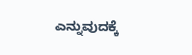ಎನ್ನುವುದಕ್ಕೆ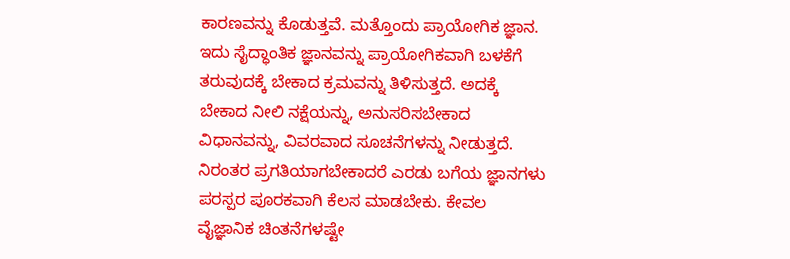ಕಾರಣವನ್ನು ಕೊಡುತ್ತವೆ. ಮತ್ತೊಂದು ಪ್ರಾಯೋಗಿಕ ಜ್ಞಾನ. ಇದು ಸೈದ್ಧಾಂತಿಕ ಜ್ಞಾನವನ್ನು ಪ್ರಾಯೋಗಿಕವಾಗಿ ಬಳಕೆಗೆ ತರುವುದಕ್ಕೆ ಬೇಕಾದ ಕ್ರಮವನ್ನು ತಿಳಿಸುತ್ತದೆ. ಅದಕ್ಕೆ ಬೇಕಾದ ನೀಲಿ ನಕ್ಷೆಯನ್ನು, ಅನುಸರಿಸಬೇಕಾದ ವಿಧಾನವನ್ನು, ವಿವರವಾದ ಸೂಚನೆಗಳನ್ನು ನೀಡುತ್ತದೆ. ನಿರಂತರ ಪ್ರಗತಿಯಾಗಬೇಕಾದರೆ ಎರಡು ಬಗೆಯ ಜ್ಞಾನಗಳು  ಪರಸ್ಪರ ಪೂರಕವಾಗಿ ಕೆಲಸ ಮಾಡಬೇಕು. ಕೇವಲ ವೈಜ್ಞಾನಿಕ ಚಿಂತನೆಗಳಷ್ಟೇ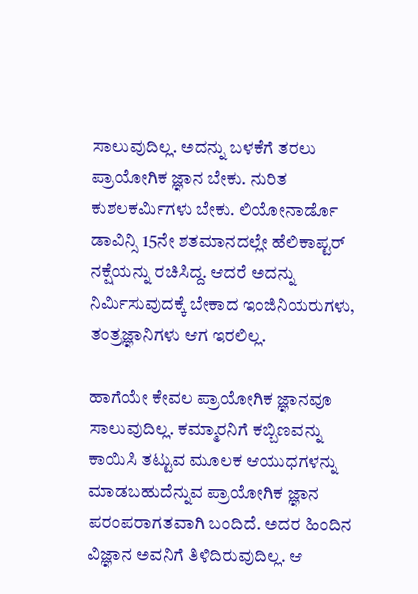ಸಾಲುವುದಿಲ್ಲ. ಅದನ್ನು ಬಳಕೆಗೆ ತರಲು ಪ್ರಾಯೋಗಿಕ ಜ್ಞಾನ ಬೇಕು. ನುರಿತ ಕುಶಲಕರ್ಮಿಗಳು ಬೇಕು. ಲಿಯೋನಾರ್ಡೊ ಡಾವಿನ್ಸಿ 15ನೇ ಶತಮಾನದಲ್ಲೇ ಹೆಲಿಕಾಪ್ಟರ್ ನಕ್ಷೆಯನ್ನು ರಚಿಸಿದ್ದ. ಆದರೆ ಅದನ್ನು ನಿರ್ಮಿಸುವುದಕ್ಕೆ ಬೇಕಾದ ಇಂಜಿನಿಯರುಗಳು, ತಂತ್ರಜ್ಞಾನಿಗಳು ಆಗ ಇರಲಿಲ್ಲ.

ಹಾಗೆಯೇ ಕೇವಲ ಪ್ರಾಯೋಗಿಕ ಜ್ಞಾನವೂ ಸಾಲುವುದಿಲ್ಲ. ಕಮ್ಮಾರನಿಗೆ ಕಬ್ಬಿಣವನ್ನು ಕಾಯಿಸಿ ತಟ್ಟುವ ಮೂಲಕ ಆಯುಧಗಳನ್ನು ಮಾಡಬಹುದೆನ್ನುವ ಪ್ರಾಯೋಗಿಕ ಜ್ಞಾನ ಪರಂಪರಾಗತವಾಗಿ ಬಂದಿದೆ. ಅದರ ಹಿಂದಿನ ವಿಜ್ಞಾನ ಅವನಿಗೆ ತಿಳಿದಿರುವುದಿಲ್ಲ. ಆ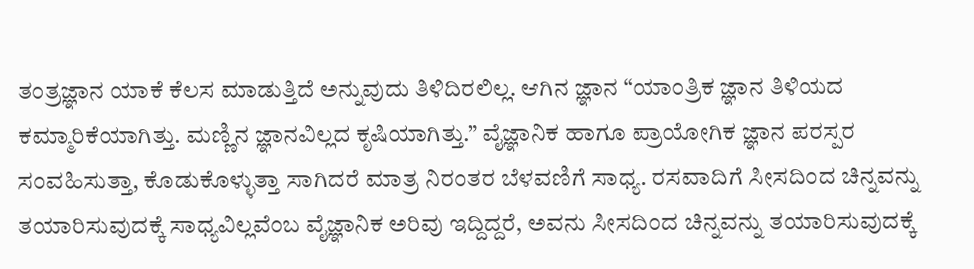ತಂತ್ರಜ್ಞಾನ ಯಾಕೆ ಕೆಲಸ ಮಾಡುತ್ತಿದೆ ಅನ್ನುವುದು ತಿಳಿದಿರಲಿಲ್ಲ. ಆಗಿನ ಜ್ಞಾನ “ಯಾಂತ್ರಿಕ ಜ್ಞಾನ ತಿಳಿಯದ ಕಮ್ಮಾರಿಕೆಯಾಗಿತ್ತು. ಮಣ್ಣಿನ ಜ್ಞಾನವಿಲ್ಲದ ಕೃಷಿಯಾಗಿತ್ತು.” ವೈಜ್ಞಾನಿಕ ಹಾಗೂ ಪ್ರಾಯೋಗಿಕ ಜ್ಞಾನ ಪರಸ್ಪರ ಸಂವಹಿಸುತ್ತಾ, ಕೊಡುಕೊಳ್ಳುತ್ತಾ ಸಾಗಿದರೆ ಮಾತ್ರ ನಿರಂತರ ಬೆಳವಣಿಗೆ ಸಾಧ್ಯ. ರಸವಾದಿಗೆ ಸೀಸದಿಂದ ಚಿನ್ನವನ್ನು ತಯಾರಿಸುವುದಕ್ಕೆ ಸಾಧ್ಯವಿಲ್ಲವೆಂಬ ವೈಜ್ಞಾನಿಕ ಅರಿವು ಇದ್ದಿದ್ದರೆ, ಅವನು ಸೀಸದಿಂದ ಚಿನ್ನವನ್ನು ತಯಾರಿಸುವುದಕ್ಕೆ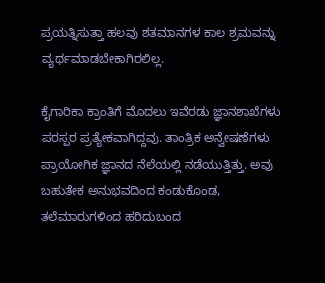ಪ್ರಯತ್ನಿಸುತ್ತಾ ಹಲವು ಶತಮಾನಗಳ ಕಾಲ ಶ್ರಮವನ್ನು ವ್ಯರ್ಥಮಾಡಬೇಕಾಗಿರಲಿಲ್ಲ.

ಕೈಗಾರಿಕಾ ಕ್ರಾಂತಿಗೆ ಮೊದಲು ಇವೆರಡು ಜ್ಞಾನಶಾಖೆಗಳು ಪರಸ್ಪರ ಪ್ರತ್ಯೇಕವಾಗಿದ್ದವು. ತಾಂತ್ರಿಕ ಅನ್ವೇಷಣೆಗಳು ಪ್ರಾಯೋಗಿಕ ಜ್ಞಾನದ ನೆಲೆಯಲ್ಲಿ ನಡೆಯುತ್ತಿತ್ತು. ಅವು ಬಹುತೇಕ ಅನುಭವದಿಂದ ಕಂಡುಕೊಂಡ, ತಲೆಮಾರುಗಳಿಂದ ಹರಿದುಬಂದ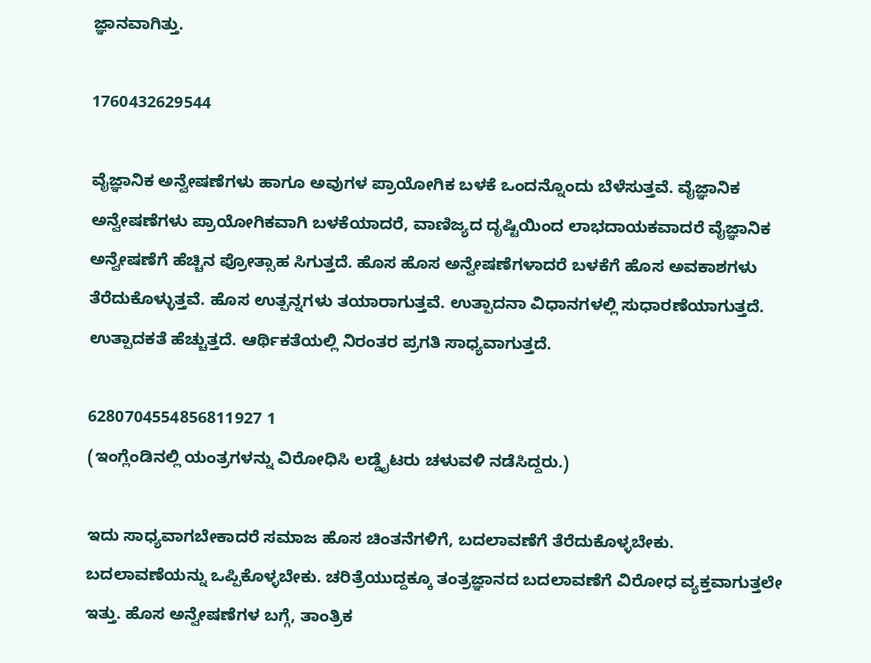ಜ್ಞಾನವಾಗಿತ್ತು.

1760432629544

ವೈಜ್ಞಾನಿಕ ಅನ್ವೇಷಣೆಗಳು ಹಾಗೂ ಅವುಗಳ ಪ್ರಾಯೋಗಿಕ ಬಳಕೆ ಒಂದನ್ನೊಂದು ಬೆಳೆಸುತ್ತವೆ. ವೈಜ್ಞಾನಿಕ ಅನ್ವೇಷಣೆಗಳು ಪ್ರಾಯೋಗಿಕವಾಗಿ ಬಳಕೆಯಾದರೆ, ವಾಣಿಜ್ಯದ ದೃಷ್ಟಿಯಿಂದ ಲಾಭದಾಯಕವಾದರೆ ವೈಜ್ಞಾನಿಕ ಅನ್ವೇಷಣೆಗೆ ಹೆಚ್ಚಿನ ಪ್ರೋತ್ಸಾಹ ಸಿಗುತ್ತದೆ. ಹೊಸ ಹೊಸ ಅನ್ವೇಷಣೆಗಳಾದರೆ ಬಳಕೆಗೆ ಹೊಸ ಅವಕಾಶಗಳು ತೆರೆದುಕೊಳ್ಳುತ್ತವೆ. ಹೊಸ ಉತ್ಪನ್ನಗಳು ತಯಾರಾಗುತ್ತವೆ. ಉತ್ಪಾದನಾ ವಿಧಾನಗಳಲ್ಲಿ ಸುಧಾರಣೆಯಾಗುತ್ತದೆ. ಉತ್ಪಾದಕತೆ ಹೆಚ್ಚುತ್ತದೆ. ಆರ್ಥಿಕತೆಯಲ್ಲಿ ನಿರಂತರ ಪ್ರಗತಿ ಸಾಧ್ಯವಾಗುತ್ತದೆ.

6280704554856811927 1
(ಇಂಗ್ಲೆಂಡಿನಲ್ಲಿ ಯಂತ್ರಗಳನ್ನು ವಿರೋಧಿಸಿ ಲಡ್ಡೈಟರು ಚಳುವಳಿ ನಡೆಸಿದ್ದರು.)

ಇದು ಸಾಧ್ಯವಾಗಬೇಕಾದರೆ ಸಮಾಜ ಹೊಸ ಚಿಂತನೆಗಳಿಗೆ, ಬದಲಾವಣೆಗೆ ತೆರೆದುಕೊಳ್ಳಬೇಕು. ಬದಲಾವಣೆಯನ್ನು ಒಪ್ಪಿಕೊಳ್ಳಬೇಕು. ಚರಿತ್ರೆಯುದ್ದಕ್ಕೂ ತಂತ್ರಜ್ಞಾನದ ಬದಲಾವಣೆಗೆ ವಿರೋಧ ವ್ಯಕ್ತವಾಗುತ್ತಲೇ ಇತ್ತು. ಹೊಸ ಅನ್ವೇಷಣೆಗಳ ಬಗ್ಗೆ, ತಾಂತ್ರಿಕ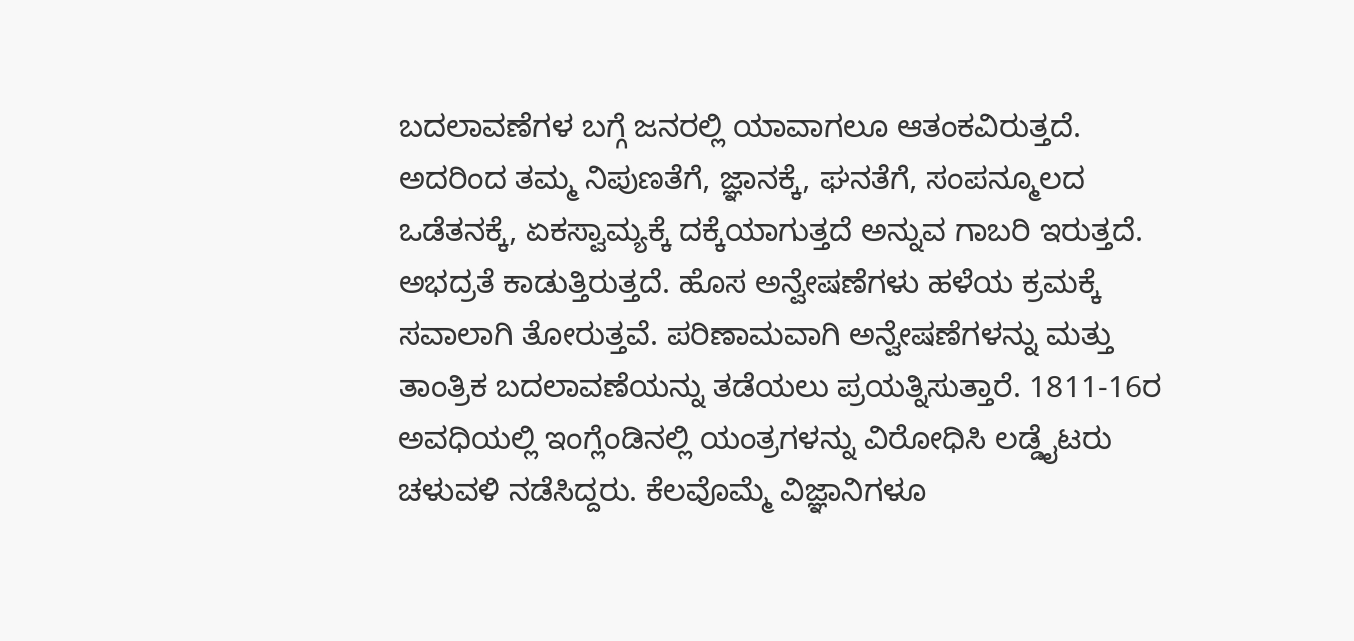ಬದಲಾವಣೆಗಳ ಬಗ್ಗೆ ಜನರಲ್ಲಿ ಯಾವಾಗಲೂ ಆತಂಕವಿರುತ್ತದೆ. ಅದರಿಂದ ತಮ್ಮ ನಿಪುಣತೆಗೆ, ಜ್ಞಾನಕ್ಕೆ, ಘನತೆಗೆ, ಸಂಪನ್ಮೂಲದ ಒಡೆತನಕ್ಕೆ, ಏಕಸ್ವಾಮ್ಯಕ್ಕೆ ದಕ್ಕೆಯಾಗುತ್ತದೆ ಅನ್ನುವ ಗಾಬರಿ ಇರುತ್ತದೆ. ಅಭದ್ರತೆ ಕಾಡುತ್ತಿರುತ್ತದೆ. ಹೊಸ ಅನ್ವೇಷಣೆಗಳು ಹಳೆಯ ಕ್ರಮಕ್ಕೆ ಸವಾಲಾಗಿ ತೋರುತ್ತವೆ. ಪರಿಣಾಮವಾಗಿ ಅನ್ವೇಷಣೆಗಳನ್ನು ಮತ್ತು ತಾಂತ್ರಿಕ ಬದಲಾವಣೆಯನ್ನು ತಡೆಯಲು ಪ್ರಯತ್ನಿಸುತ್ತಾರೆ. 1811-16ರ ಅವಧಿಯಲ್ಲಿ ಇಂಗ್ಲೆಂಡಿನಲ್ಲಿ ಯಂತ್ರಗಳನ್ನು ವಿರೋಧಿಸಿ ಲಡ್ಡೈಟರು ಚಳುವಳಿ ನಡೆಸಿದ್ದರು. ಕೆಲವೊಮ್ಮೆ ವಿಜ್ಞಾನಿಗಳೂ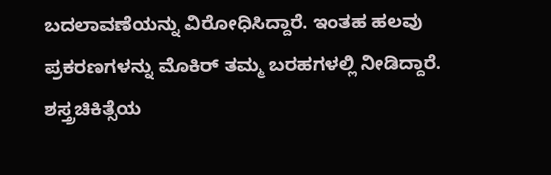ಬದಲಾವಣೆಯನ್ನು ವಿರೋಧಿಸಿದ್ದಾರೆ. ಇಂತಹ ಹಲವು ಪ್ರಕರಣಗಳನ್ನು ಮೊಕಿರ್ ತಮ್ಮ ಬರಹಗಳಲ್ಲಿ ನೀಡಿದ್ದಾರೆ. ಶಸ್ತ್ರಚಿಕಿತ್ಸೆಯ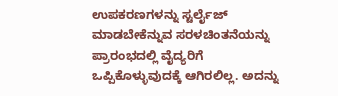ಉಪಕರಣಗಳನ್ನು ಸ್ಟರ್ಲೈಜ್ ಮಾಡಬೇಕೆನ್ನುವ ಸರಳಚಿಂತನೆಯನ್ನು ಪ್ರಾರಂಭದಲ್ಲಿ ವೈದ್ಯರಿಗೆ ಒಪ್ಪಿಕೊಳ್ಳುವುದಕ್ಕೆ ಆಗಿರಲಿಲ್ಲ. ಅದನ್ನು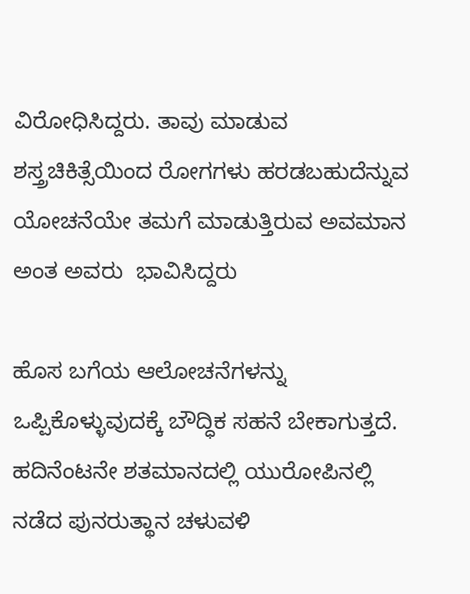ವಿರೋಧಿಸಿದ್ದರು. ತಾವು ಮಾಡುವ ಶಸ್ತ್ರಚಿಕಿತ್ಸೆಯಿಂದ ರೋಗಗಳು ಹರಡಬಹುದೆನ್ನುವ ಯೋಚನೆಯೇ ತಮಗೆ ಮಾಡುತ್ತಿರುವ ಅವಮಾನ ಅಂತ ಅವರು  ಭಾವಿಸಿದ್ದರು

ಹೊಸ ಬಗೆಯ ಆಲೋಚನೆಗಳನ್ನು ಒಪ್ಪಿಕೊಳ್ಳುವುದಕ್ಕೆ ಬೌದ್ಧಿಕ ಸಹನೆ ಬೇಕಾಗುತ್ತದೆ. ಹದಿನೆಂಟನೇ ಶತಮಾನದಲ್ಲಿ ಯುರೋಪಿನಲ್ಲಿ ನಡೆದ ಪುನರುತ್ಥಾನ ಚಳುವಳಿ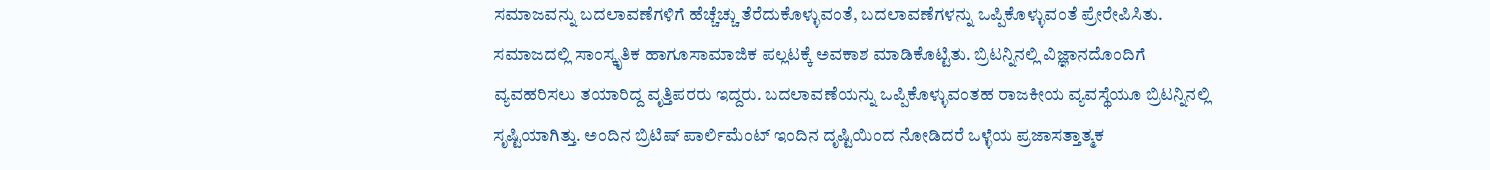ಸಮಾಜವನ್ನು ಬದಲಾವಣೆಗಳಿಗೆ ಹೆಚ್ಚೆಚ್ಚು ತೆರೆದುಕೊಳ್ಳುವಂತೆ, ಬದಲಾವಣೆಗಳನ್ನು ಒಪ್ಪಿಕೊಳ್ಳುವಂತೆ ಪ್ರೇರೇಪಿಸಿತು. ಸಮಾಜದಲ್ಲಿ ಸಾಂಸ್ಕೃತಿಕ ಹಾಗೂಸಾಮಾಜಿಕ ಪಲ್ಲಟಕ್ಕೆ ಅವಕಾಶ ಮಾಡಿಕೊಟ್ಟಿತು. ಬ್ರಿಟನ್ನಿನಲ್ಲಿ ವಿಜ್ಞಾನದೊಂದಿಗೆ ವ್ಯವಹರಿಸಲು ತಯಾರಿದ್ದ ವೃತ್ತಿಪರರು ಇದ್ದರು. ಬದಲಾವಣೆಯನ್ನು ಒಪ್ಪಿಕೊಳ್ಳುವಂತಹ ರಾಜಕೀಯ ವ್ಯವಸ್ಥೆಯೂ ಬ್ರಿಟನ್ನಿನಲ್ಲಿ ಸೃಷ್ಟಿಯಾಗಿತ್ತು. ಅಂದಿನ ಬ್ರಿಟಿಷ್ ಪಾರ್ಲಿಮೆಂಟ್ ಇಂದಿನ ದೃಷ್ಟಿಯಿಂದ ನೋಡಿದರೆ ಒಳ್ಳೆಯ ಪ್ರಜಾಸತ್ತಾತ್ಮಕ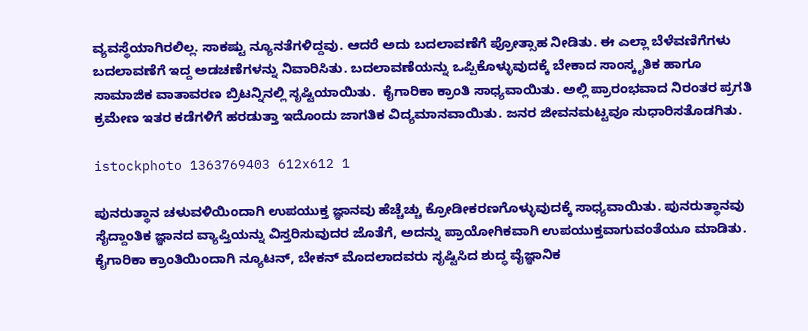ವ್ಯವಸ್ಥೆಯಾಗಿರಲಿಲ್ಲ. ಸಾಕಷ್ಟು ನ್ಯೂನತೆಗಳಿದ್ದವು. ಆದರೆ ಅದು ಬದಲಾವಣೆಗೆ ಪ್ರೋತ್ಸಾಹ ನೀಡಿತು. ಈ ಎಲ್ಲಾ ಬೆಳೆವಣಿಗೆಗಳು ಬದಲಾವಣೆಗೆ ಇದ್ದ ಅಡಚಣೆಗಳನ್ನು ನಿವಾರಿಸಿತು. ಬದಲಾವಣೆಯನ್ನು ಒಪ್ಪಿಕೊಳ್ಳುವುದಕ್ಕೆ ಬೇಕಾದ ಸಾಂಸ್ಕೃತಿಕ ಹಾಗೂ ಸಾಮಾಜಿಕ ವಾತಾವರಣ ಬ್ರಿಟನ್ನಿನಲ್ಲಿ ಸೃಷ್ಟಿಯಾಯಿತು.  ಕೈಗಾರಿಕಾ ಕ್ರಾಂತಿ ಸಾಧ್ಯವಾಯಿತು. ಅಲ್ಲಿ ಪ್ರಾರಂಭವಾದ ನಿರಂತರ ಪ್ರಗತಿ ಕ್ರಮೇಣ ಇತರ ಕಡೆಗಳಿಗೆ ಹರಡುತ್ತಾ ಇದೊಂದು ಜಾಗತಿಕ ವಿದ್ಯಮಾನವಾಯಿತು. ಜನರ ಜೀವನಮಟ್ಟವೂ ಸುಧಾರಿಸತೊಡಗಿತು.

istockphoto 1363769403 612x612 1

ಪುನರುತ್ಥಾನ ಚಳುವಳಿಯಿಂದಾಗಿ ಉಪಯುಕ್ತ ಜ್ಞಾನವು ಹೆಚ್ಚೆಚ್ಚು ಕ್ರೋಡೀಕರಣಗೊಳ್ಳುವುದಕ್ಕೆ ಸಾಧ್ಯವಾಯಿತು. ಪುನರುತ್ಥಾನವು ಸೈದ್ದಾಂತಿಕ ಜ್ಞಾನದ ವ್ಯಾಪ್ತಿಯನ್ನು ವಿಸ್ತರಿಸುವುದರ ಜೊತೆಗೆ, ಅದನ್ನು ಪ್ರಾಯೋಗಿಕವಾಗಿ ಉಪಯುಕ್ತವಾಗುವಂತೆಯೂ ಮಾಡಿತು. ಕೈಗಾರಿಕಾ ಕ್ರಾಂತಿಯಿಂದಾಗಿ ನ್ಯೂಟನ್, ಬೇಕನ್ ಮೊದಲಾದವರು ಸೃಷ್ಟಿಸಿದ ಶುದ್ಧ ವೈಜ್ಞಾನಿಕ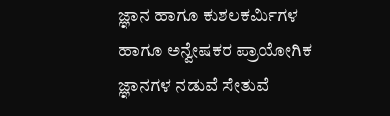ಜ್ಞಾನ ಹಾಗೂ ಕುಶಲಕರ್ಮಿಗಳ ಹಾಗೂ ಅನ್ವೇಷಕರ ಪ್ರಾಯೋಗಿಕ ಜ್ಞಾನಗಳ ನಡುವೆ ಸೇತುವೆ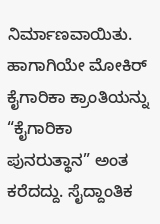ನಿರ್ಮಾಣವಾಯಿತು. ಹಾಗಾಗಿಯೇ ಮೋಕಿರ್ ಕೈಗಾರಿಕಾ ಕ್ರಾಂತಿಯನ್ನು “ಕೈಗಾರಿಕಾ ಪುನರುತ್ಥಾನ” ಅಂತ ಕರೆದದ್ದು. ಸೈದ್ದಾಂತಿಕ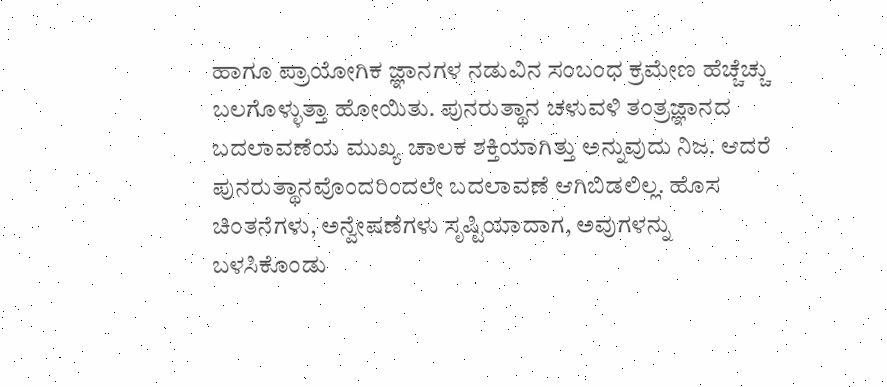ಹಾಗೂ ಪ್ರಾಯೋಗಿಕ ಜ್ಞಾನಗಳ ನಡುವಿನ ಸಂಬಂಧ ಕ್ರಮೇಣ ಹೆಚ್ಚೆಚ್ಚು ಬಲಗೊಳ್ಳುತ್ತಾ ಹೋಯಿತು. ಪುನರುತ್ಥಾನ ಚಳುವಳಿ ತಂತ್ರಜ್ಞಾನದ ಬದಲಾವಣೆಯ ಮುಖ್ಯ ಚಾಲಕ ಶಕ್ತಿಯಾಗಿತ್ತು ಅನ್ನುವುದು ನಿಜ. ಆದರೆ ಪುನರುತ್ಥಾನವೊಂದರಿಂದಲೇ ಬದಲಾವಣೆ ಆಗಿಬಿಡಲಿಲ್ಲ. ಹೊಸ ಚಿಂತನೆಗಳು, ಅನ್ವೇಷಣೆಗಳು ಸೃಷ್ಟಿಯಾದಾಗ, ಅವುಗಳನ್ನು ಬಳಸಿಕೊಂಡು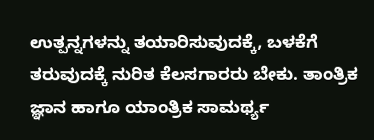ಉತ್ಪನ್ನಗಳನ್ನು ತಯಾರಿಸುವುದಕ್ಕೆ, ಬಳಕೆಗೆ ತರುವುದಕ್ಕೆ ನುರಿತ ಕೆಲಸಗಾರರು ಬೇಕು. ತಾಂತ್ರಿಕ ಜ್ಞಾನ ಹಾಗೂ ಯಾಂತ್ರಿಕ ಸಾಮರ್ಥ್ಯ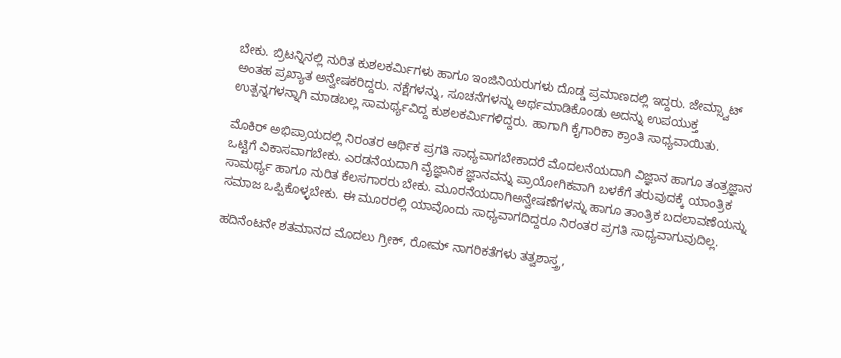ಬೇಕು. ಬ್ರಿಟನ್ನಿನಲ್ಲಿ ನುರಿತ ಕುಶಲಕರ್ಮಿಗಳು ಹಾಗೂ ಇಂಜಿನಿಯರುಗಳು ದೊಡ್ಡ ಪ್ರಮಾಣದಲ್ಲಿ ಇದ್ದರು. ಜೇಮ್ಸ್ವಾಟ್ ಅಂತಹ ಪ್ರಖ್ಯಾತ ಅನ್ವೇಷಕರಿದ್ದರು. ನಕ್ಷೆಗಳನ್ನು, ಸೂಚನೆಗಳನ್ನು ಅರ್ಥಮಾಡಿಕೊಂಡು ಅದನ್ನು ಉಪಯುಕ್ತ ಉತ್ಪನ್ನಗಳನ್ನಾಗಿ ಮಾಡಬಲ್ಲ ಸಾಮರ್ಥ್ಯವಿದ್ದ ಕುಶಲಕರ್ಮಿಗಳಿದ್ದರು. ಹಾಗಾಗಿ ಕೈಗಾರಿಕಾ ಕ್ರಾಂತಿ ಸಾಧ್ಯವಾಯಿತು.

ಮೊಕಿರ್ ಅಭಿಪ್ರಾಯದಲ್ಲಿ ನಿರಂತರ ಆರ್ಥಿಕ ಪ್ರಗತಿ ಸಾಧ್ಯವಾಗಬೇಕಾದರೆ ಮೊದಲನೆಯದಾಗಿ ವಿಜ್ಞಾನ ಹಾಗೂ ತಂತ್ರಜ್ಞಾನ ಒಟ್ಟಿಗೆ ವಿಕಾಸವಾಗಬೇಕು. ಎರಡನೆಯದಾಗಿ ವೈಜ್ಞಾನಿಕ ಜ್ಞಾನವನ್ನು ಪ್ರಾಯೋಗಿಕವಾಗಿ ಬಳಕೆಗೆ ತರುವುದಕ್ಕೆ ಯಾಂತ್ರಿಕ ಸಾಮರ್ಥ್ಯ ಹಾಗೂ ನುರಿತ ಕೆಲಸಗಾರರು ಬೇಕು. ಮೂರನೆಯದಾಗಿಅನ್ವೇಷಣೆಗಳನ್ನು ಹಾಗೂ ತಾಂತ್ರಿಕ ಬದಲಾವಣೆಯನ್ನು ಸಮಾಜ ಒಪ್ಪಿಕೊಳ್ಳಬೇಕು. ಈ ಮೂರರಲ್ಲಿ ಯಾವೊಂದು ಸಾಧ್ಯವಾಗದಿದ್ದರೂ ನಿರಂತರ ಪ್ರಗತಿ ಸಾಧ್ಯವಾಗುವುದಿಲ್ಲ.

ಹದಿನೆಂಟನೇ ಶತಮಾನದ ಮೊದಲು ಗ್ರೀಕ್, ರೋಮ್ ನಾಗರಿಕತೆಗಳು ತತ್ವಶಾಸ್ತ್ರ,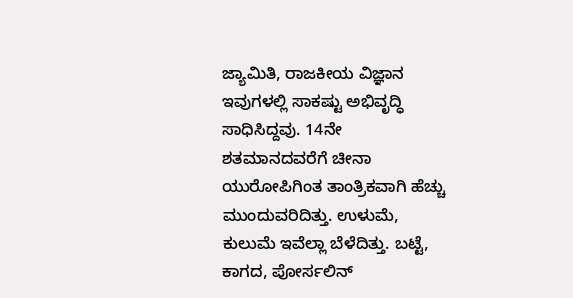ಜ್ಯಾಮಿತಿ, ರಾಜಕೀಯ ವಿಜ್ಞಾನ ಇವುಗಳಲ್ಲಿ ಸಾಕಷ್ಟು ಅಭಿವೃದ್ಧಿ ಸಾಧಿಸಿದ್ದವು. 14ನೇ ಶತಮಾನದವರೆಗೆ ಚೀನಾ ಯುರೋಪಿಗಿಂತ ತಾಂತ್ರಿಕವಾಗಿ ಹೆಚ್ಚು ಮುಂದುವರಿದಿತ್ತು. ಉಳುಮೆ, ಕುಲುಮೆ ಇವೆಲ್ಲಾ ಬೆಳೆದಿತ್ತು. ಬಟ್ಟೆ, ಕಾಗದ, ಪೋರ್ಸಲಿನ್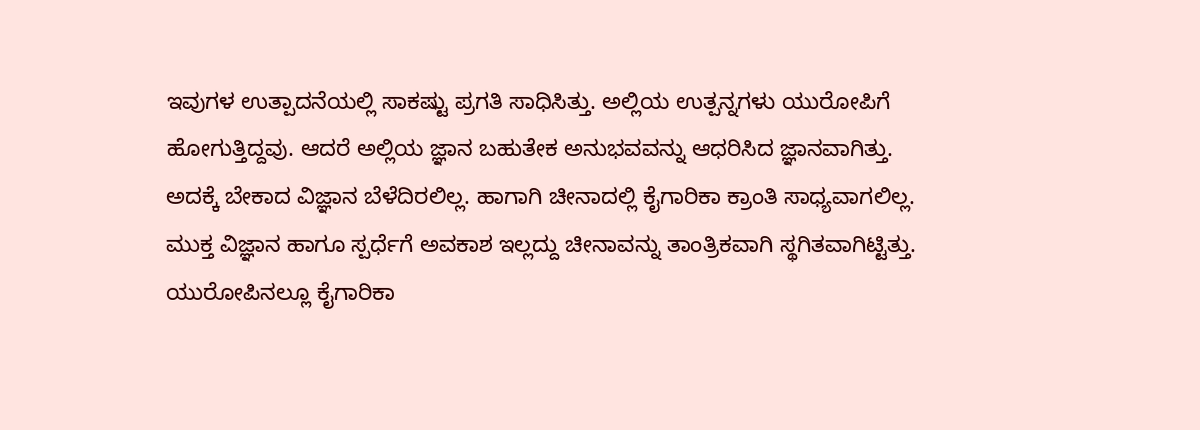ಇವುಗಳ ಉತ್ಪಾದನೆಯಲ್ಲಿ ಸಾಕಷ್ಟು ಪ್ರಗತಿ ಸಾಧಿಸಿತ್ತು. ಅಲ್ಲಿಯ ಉತ್ಪನ್ನಗಳು ಯುರೋಪಿಗೆ ಹೋಗುತ್ತಿದ್ದವು. ಆದರೆ ಅಲ್ಲಿಯ ಜ್ಞಾನ ಬಹುತೇಕ ಅನುಭವವನ್ನು ಆಧರಿಸಿದ ಜ್ಞಾನವಾಗಿತ್ತು. ಅದಕ್ಕೆ ಬೇಕಾದ ವಿಜ್ಞಾನ ಬೆಳೆದಿರಲಿಲ್ಲ. ಹಾಗಾಗಿ ಚೀನಾದಲ್ಲಿ ಕೈಗಾರಿಕಾ ಕ್ರಾಂತಿ ಸಾಧ್ಯವಾಗಲಿಲ್ಲ. ಮುಕ್ತ ವಿಜ್ಞಾನ ಹಾಗೂ ಸ್ಪರ್ಧೆಗೆ ಅವಕಾಶ ಇಲ್ಲದ್ದು ಚೀನಾವನ್ನು ತಾಂತ್ರಿಕವಾಗಿ ಸ್ಥಗಿತವಾಗಿಟ್ಟಿತ್ತು. ಯುರೋಪಿನಲ್ಲೂ ಕೈಗಾರಿಕಾ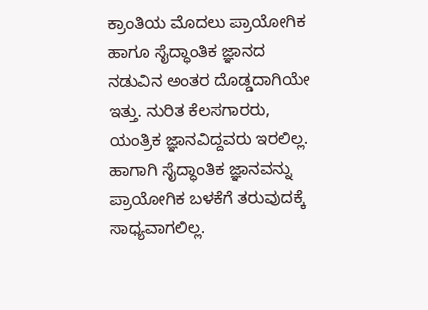ಕ್ರಾಂತಿಯ ಮೊದಲು ಪ್ರಾಯೋಗಿಕ ಹಾಗೂ ಸೈದ್ಧಾಂತಿಕ ಜ್ಞಾನದ ನಡುವಿನ ಅಂತರ ದೊಡ್ಡದಾಗಿಯೇ ಇತ್ತು. ನುರಿತ ಕೆಲಸಗಾರರು, ಯಂತ್ರಿಕ ಜ್ಞಾನವಿದ್ದವರು ಇರಲಿಲ್ಲ. ಹಾಗಾಗಿ ಸೈದ್ಧಾಂತಿಕ ಜ್ಞಾನವನ್ನು ಪ್ರಾಯೋಗಿಕ ಬಳಕೆಗೆ ತರುವುದಕ್ಕೆ ಸಾಧ್ಯವಾಗಲಿಲ್ಲ.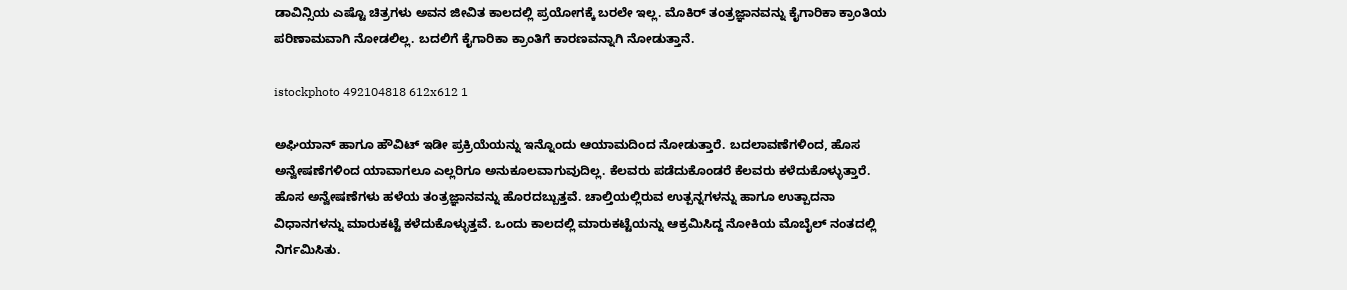ಡಾವಿನ್ಸಿಯ ಎಷ್ಟೊ ಚಿತ್ರಗಳು ಅವನ ಜೀವಿತ ಕಾಲದಲ್ಲಿ ಪ್ರಯೋಗಕ್ಕೆ ಬರಲೇ ಇಲ್ಲ. ಮೊಕಿರ್ ತಂತ್ರಜ್ಞಾನವನ್ನು ಕೈಗಾರಿಕಾ ಕ್ರಾಂತಿಯ ಪರಿಣಾಮವಾಗಿ ನೋಡಲಿಲ್ಲ. ಬದಲಿಗೆ ಕೈಗಾರಿಕಾ ಕ್ರಾಂತಿಗೆ ಕಾರಣವನ್ನಾಗಿ ನೋಡುತ್ತಾನೆ.

istockphoto 492104818 612x612 1

ಅಘಿಯಾನ್ ಹಾಗೂ ಹೌವಿಟ್ ಇಡೀ ಪ್ರಕ್ರಿಯೆಯನ್ನು ಇನ್ನೊಂದು ಆಯಾಮದಿಂದ ನೋಡುತ್ತಾರೆ. ಬದಲಾವಣೆಗಳಿಂದ, ಹೊಸ ಅನ್ವೇಷಣೆಗಳಿಂದ ಯಾವಾಗಲೂ ಎಲ್ಲರಿಗೂ ಅನುಕೂಲವಾಗುವುದಿಲ್ಲ. ಕೆಲವರು ಪಡೆದುಕೊಂಡರೆ ಕೆಲವರು ಕಳೆದುಕೊಳ್ಳುತ್ತಾರೆ. ಹೊಸ ಅನ್ವೇಷಣೆಗಳು ಹಳೆಯ ತಂತ್ರಜ್ಞಾನವನ್ನು ಹೊರದಬ್ಬುತ್ತವೆ. ಚಾಲ್ತಿಯಲ್ಲಿರುವ ಉತ್ಪನ್ನಗಳನ್ನು ಹಾಗೂ ಉತ್ಪಾದನಾ ವಿಧಾನಗಳನ್ನು ಮಾರುಕಟ್ಟೆ ಕಳೆದುಕೊಳ್ಳುತ್ತವೆ. ಒಂದು ಕಾಲದಲ್ಲಿ ಮಾರುಕಟ್ಟೆಯನ್ನು ಆಕ್ರಮಿಸಿದ್ದ ನೋಕಿಯ ಮೊಬೈಲ್ ನಂತದಲ್ಲಿ ನಿರ್ಗಮಿಸಿತು.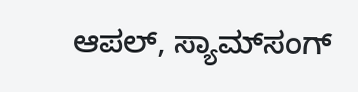ಆಪಲ್, ಸ್ಯಾಮ್‌ಸಂಗ್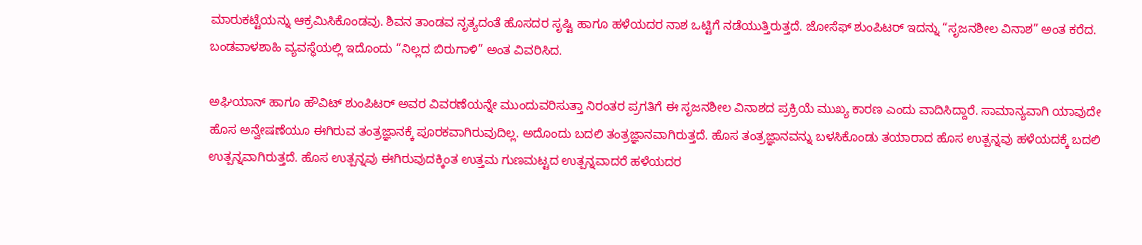ಮಾರುಕಟ್ಟೆಯನ್ನು ಆಕ್ರಮಿಸಿಕೊಂಡವು. ಶಿವನ ತಾಂಡವ ನೃತ್ಯದಂತೆ ಹೊಸದರ ಸೃಷ್ಟಿ ಹಾಗೂ ಹಳೆಯದರ ನಾಶ ಒಟ್ಟಿಗೆ ನಡೆಯುತ್ತಿರುತ್ತದೆ. ಜೋಸೆಫ್ ಶುಂಪಿಟರ್ ಇದನ್ನು “ಸೃಜನಶೀಲ ವಿನಾಶ” ಅಂತ ಕರೆದ. ಬಂಡವಾಳಶಾಹಿ ವ್ಯವಸ್ಥೆಯಲ್ಲಿ ಇದೊಂದು “ನಿಲ್ಲದ ಬಿರುಗಾಳಿ” ಅಂತ ವಿವರಿಸಿದ.

ಅಘಿಯಾನ್ ಹಾಗೂ ಹೌವಿಟ್ ಶುಂಪಿಟರ್ ಅವರ ವಿವರಣೆಯನ್ನೇ ಮುಂದುವರಿಸುತ್ತಾ ನಿರಂತರ ಪ್ರಗತಿಗೆ ಈ ಸೃಜನಶೀಲ ವಿನಾಶದ ಪ್ರಕ್ರಿಯೆ ಮುಖ್ಯ ಕಾರಣ ಎಂದು ವಾದಿಸಿದ್ದಾರೆ. ಸಾಮಾನ್ಯವಾಗಿ ಯಾವುದೇ ಹೊಸ ಅನ್ವೇಷಣೆಯೂ ಈಗಿರುವ ತಂತ್ರಜ್ಞಾನಕ್ಕೆ ಪೂರಕವಾಗಿರುವುದಿಲ್ಲ. ಅದೊಂದು ಬದಲಿ ತಂತ್ರಜ್ಞಾನವಾಗಿರುತ್ತದೆ. ಹೊಸ ತಂತ್ರಜ್ಞಾನವನ್ನು ಬಳಸಿಕೊಂಡು ತಯಾರಾದ ಹೊಸ ಉತ್ಪನ್ನವು ಹಳೆಯದಕ್ಕೆ ಬದಲಿ ಉತ್ಪನ್ನವಾಗಿರುತ್ತದೆ. ಹೊಸ ಉತ್ಪನ್ನವು ಈಗಿರುವುದಕ್ಕಿಂತ ಉತ್ತಮ ಗುಣಮಟ್ಟದ ಉತ್ಪನ್ನವಾದರೆ ಹಳೆಯದರ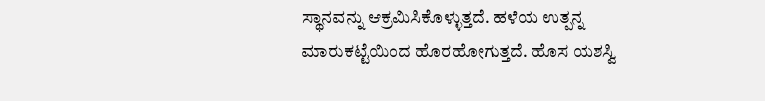ಸ್ಥಾನವನ್ನು ಆಕ್ರಮಿಸಿಕೊಳ್ಳುತ್ತದೆ. ಹಳೆಯ ಉತ್ಪನ್ನ ಮಾರುಕಟ್ಟೆಯಿಂದ ಹೊರಹೋಗುತ್ತದೆ. ಹೊಸ ಯಶಸ್ವಿ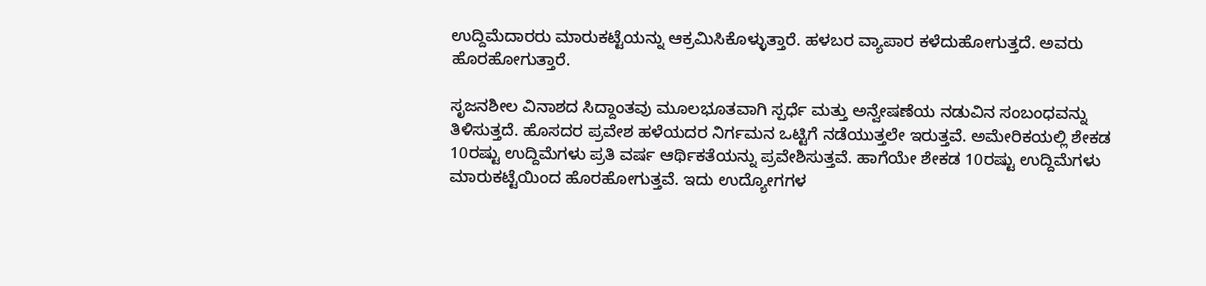ಉದ್ದಿಮೆದಾರರು ಮಾರುಕಟ್ಟೆಯನ್ನು ಆಕ್ರಮಿಸಿಕೊಳ್ಳುತ್ತಾರೆ. ಹಳಬರ ವ್ಯಾಪಾರ ಕಳೆದುಹೋಗುತ್ತದೆ. ಅವರು ಹೊರಹೋಗುತ್ತಾರೆ.

ಸೃಜನಶೀಲ ವಿನಾಶದ ಸಿದ್ದಾಂತವು ಮೂಲಭೂತವಾಗಿ ಸ್ಪರ್ಧೆ ಮತ್ತು ಅನ್ವೇಷಣೆಯ ನಡುವಿನ ಸಂಬಂಧವನ್ನು ತಿಳಿಸುತ್ತದೆ. ಹೊಸದರ ಪ್ರವೇಶ ಹಳೆಯದರ ನಿರ್ಗಮನ ಒಟ್ಟಿಗೆ ನಡೆಯುತ್ತಲೇ ಇರುತ್ತವೆ. ಅಮೇರಿಕಯಲ್ಲಿ ಶೇಕಡ 10ರಷ್ಟು ಉದ್ದಿಮೆಗಳು ಪ್ರತಿ ವರ್ಷ ಆರ್ಥಿಕತೆಯನ್ನು ಪ್ರವೇಶಿಸುತ್ತವೆ. ಹಾಗೆಯೇ ಶೇಕಡ 10ರಷ್ಟು ಉದ್ದಿಮೆಗಳು ಮಾರುಕಟ್ಟೆಯಿಂದ ಹೊರಹೋಗುತ್ತವೆ. ಇದು ಉದ್ಯೋಗಗಳ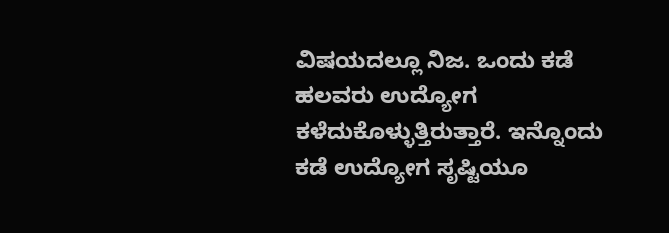ವಿಷಯದಲ್ಲೂ ನಿಜ. ಒಂದು ಕಡೆ ಹಲವರು ಉದ್ಯೋಗ ಕಳೆದುಕೊಳ್ಳುತ್ತಿರುತ್ತಾರೆ. ಇನ್ನೊಂದು ಕಡೆ ಉದ್ಯೋಗ ಸೃಷ್ಟಿಯೂ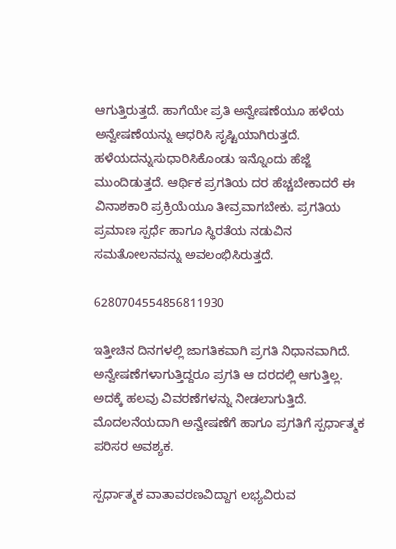ಆಗುತ್ತಿರುತ್ತದೆ. ಹಾಗೆಯೇ ಪ್ರತಿ ಅನ್ವೇಷಣೆಯೂ ಹಳೆಯ ಅನ್ವೇಷಣೆಯನ್ನು ಆಧರಿಸಿ ಸೃಷ್ಟಿಯಾಗಿರುತ್ತದೆ. ಹಳೆಯದನ್ನುಸುಧಾರಿಸಿಕೊಂಡು ಇನ್ನೊಂದು ಹೆಜ್ಜೆ ಮುಂದಿಡುತ್ತದೆ. ಆರ್ಥಿಕ ಪ್ರಗತಿಯ ದರ ಹೆಚ್ಚಬೇಕಾದರೆ ಈ ವಿನಾಶಕಾರಿ ಪ್ರಕ್ರಿಯೆಯೂ ತೀವ್ರವಾಗಬೇಕು. ಪ್ರಗತಿಯ ಪ್ರಮಾಣ ಸ್ಪರ್ಧೆ ಹಾಗೂ ಸ್ಥಿರತೆಯ ನಡುವಿನ ಸಮತೋಲನವನ್ನು ಅವಲಂಭಿಸಿರುತ್ತದೆ.

6280704554856811930

ಇತ್ತೀಚಿನ ದಿನಗಳಲ್ಲಿ ಜಾಗತಿಕವಾಗಿ ಪ್ರಗತಿ ನಿಧಾನವಾಗಿದೆ. ಅನ್ವೇಷಣೆಗಳಾಗುತ್ತಿದ್ದರೂ ಪ್ರಗತಿ ಆ ದರದಲ್ಲಿ ಆಗುತ್ತಿಲ್ಲ. ಅದಕ್ಕೆ ಹಲವು ವಿವರಣೆಗಳನ್ನು ನೀಡಲಾಗುತ್ತಿದೆ. ಮೊದಲನೆಯದಾಗಿ ಅನ್ವೇಷಣೆಗೆ ಹಾಗೂ ಪ್ರಗತಿಗೆ ಸ್ಪರ್ಧಾತ್ಮಕ ಪರಿಸರ ಅವಶ್ಯಕ.

ಸ್ಪರ್ಧಾತ್ಮಕ ವಾತಾವರಣವಿದ್ದಾಗ ಲಭ್ಯವಿರುವ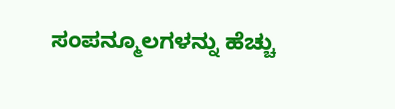ಸಂಪನ್ಮೂಲಗಳನ್ನು ಹೆಚ್ಚು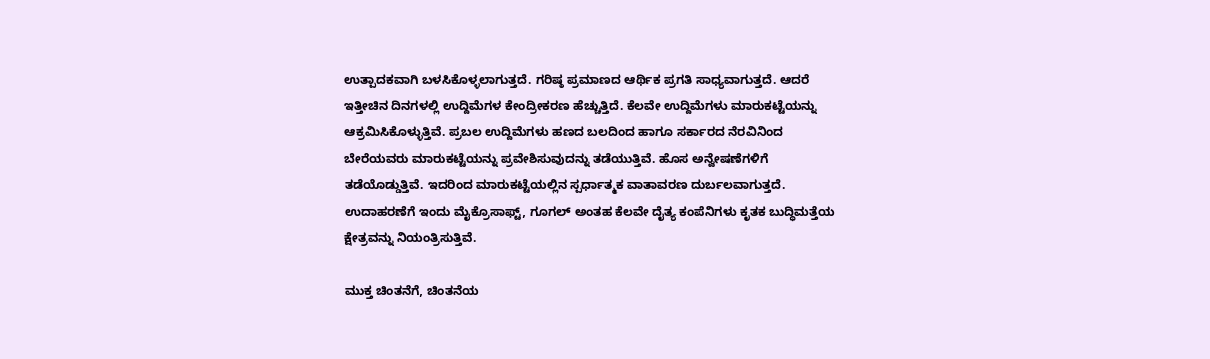ಉತ್ಪಾದಕವಾಗಿ ಬಳಸಿಕೊಳ್ಳಲಾಗುತ್ತದೆ. ಗರಿಷ್ಠ ಪ್ರಮಾಣದ ಆರ್ಥಿಕ ಪ್ರಗತಿ ಸಾಧ್ಯವಾಗುತ್ತದೆ. ಆದರೆ ಇತ್ತೀಚಿನ ದಿನಗಳಲ್ಲಿ ಉದ್ದಿಮೆಗಳ ಕೇಂದ್ರೀಕರಣ ಹೆಚ್ಚುತ್ತಿದೆ. ಕೆಲವೇ ಉದ್ದಿಮೆಗಳು ಮಾರುಕಟ್ಟೆಯನ್ನು ಆಕ್ರಮಿಸಿಕೊಳ್ಳುತ್ತಿವೆ. ಪ್ರಬಲ ಉದ್ದಿಮೆಗಳು ಹಣದ ಬಲದಿಂದ ಹಾಗೂ ಸರ್ಕಾರದ ನೆರವಿನಿಂದ ಬೇರೆಯವರು ಮಾರುಕಟ್ಟೆಯನ್ನು ಪ್ರವೇಶಿಸುವುದನ್ನು ತಡೆಯುತ್ತಿವೆ. ಹೊಸ ಅನ್ವೇಷಣೆಗಳಿಗೆ ತಡೆಯೊಡ್ಡುತ್ತಿವೆ. ಇದರಿಂದ ಮಾರುಕಟ್ಟೆಯಲ್ಲಿನ ಸ್ಪರ್ಧಾತ್ಮಕ ವಾತಾವರಣ ದುರ್ಬಲವಾಗುತ್ತದೆ. ಉದಾಹರಣೆಗೆ ಇಂದು ಮೈಕ್ರೊಸಾಫ್ಟ್, ಗೂಗಲ್ ಅಂತಹ ಕೆಲವೇ ದೈತ್ಯ ಕಂಪೆನಿಗಳು ಕೃತಕ ಬುದ್ಧಿಮತ್ತೆಯ ಕ್ಷೇತ್ರವನ್ನು ನಿಯಂತ್ರಿಸುತ್ತಿವೆ.

ಮುಕ್ತ ಚಿಂತನೆಗೆ, ಚಿಂತನೆಯ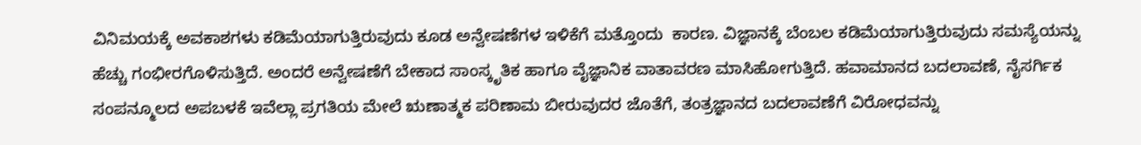ವಿನಿಮಯಕ್ಕೆ ಅವಕಾಶಗಳು ಕಡಿಮೆಯಾಗುತ್ತಿರುವುದು ಕೂಡ ಅನ್ವೇಷಣೆಗಳ ಇಳಿಕೆಗೆ ಮತ್ತೊಂದು  ಕಾರಣ. ವಿಜ್ಞಾನಕ್ಕೆ ಬೆಂಬಲ ಕಡಿಮೆಯಾಗುತ್ತಿರುವುದು ಸಮಸ್ಯೆಯನ್ನು ಹೆಚ್ಚು ಗಂಭೀರಗೊಳಿಸುತ್ತಿದೆ. ಅಂದರೆ ಅನ್ವೇಷಣೆಗೆ ಬೇಕಾದ ಸಾಂಸ್ಕೃತಿಕ ಹಾಗೂ ವೈಜ್ಞಾನಿಕ ವಾತಾವರಣ ಮಾಸಿಹೋಗುತ್ತಿದೆ. ಹವಾಮಾನದ ಬದಲಾವಣೆ, ನೈಸರ್ಗಿಕ ಸಂಪನ್ಮೂಲದ ಅಪಬಳಕೆ ಇವೆಲ್ಲಾ ಪ್ರಗತಿಯ ಮೇಲೆ ಋಣಾತ್ಮಕ ಪರಿಣಾಮ ಬೀರುವುದರ ಜೊತೆಗೆ, ತಂತ್ರಜ್ಞಾನದ ಬದಲಾವಣೆಗೆ ವಿರೋಧವನ್ನು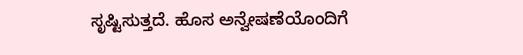ಸೃಷ್ಟಿಸುತ್ತದೆ. ಹೊಸ ಅನ್ವೇಷಣೆಯೊಂದಿಗೆ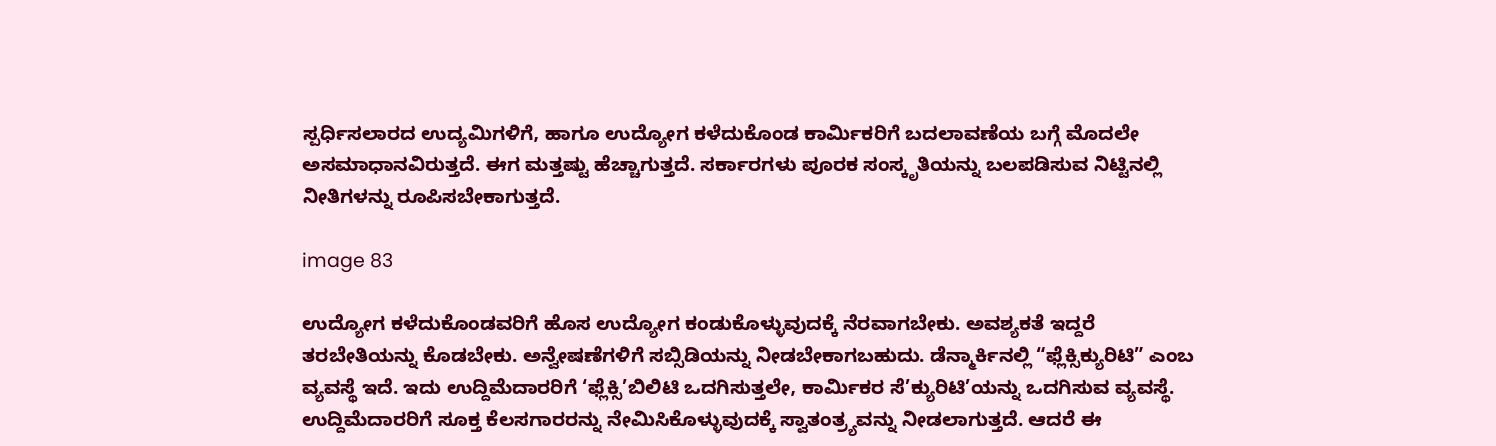ಸ್ಪರ್ಧಿಸಲಾರದ ಉದ್ಯಮಿಗಳಿಗೆ, ಹಾಗೂ ಉದ್ಯೋಗ ಕಳೆದುಕೊಂಡ ಕಾರ್ಮಿಕರಿಗೆ ಬದಲಾವಣೆಯ ಬಗ್ಗೆ ಮೊದಲೇ ಅಸಮಾಧಾನವಿರುತ್ತದೆ. ಈಗ ಮತ್ತಷ್ಟು ಹೆಚ್ಚಾಗುತ್ತದೆ. ಸರ್ಕಾರಗಳು ಪೂರಕ ಸಂಸ್ಕೃತಿಯನ್ನು ಬಲಪಡಿಸುವ ನಿಟ್ಟಿನಲ್ಲಿ ನೀತಿಗಳನ್ನು ರೂಪಿಸಬೇಕಾಗುತ್ತದೆ.

image 83

ಉದ್ಯೋಗ ಕಳೆದುಕೊಂಡವರಿಗೆ ಹೊಸ ಉದ್ಯೋಗ ಕಂಡುಕೊಳ್ಳುವುದಕ್ಕೆ ನೆರವಾಗಬೇಕು. ಅವಶ್ಯಕತೆ ಇದ್ದರೆ ತರಬೇತಿಯನ್ನು ಕೊಡಬೇಕು. ಅನ್ವೇಷಣೆಗಳಿಗೆ ಸಬ್ಸಿಡಿಯನ್ನು ನೀಡಬೇಕಾಗಬಹುದು. ಡೆನ್ಮಾರ್ಕಿನಲ್ಲಿ “ಫ್ಲೆಕ್ಸಿಕ್ಯುರಿಟಿ” ಎಂಬ ವ್ಯವಸ್ಥೆ ಇದೆ. ಇದು ಉದ್ದಿಮೆದಾರರಿಗೆ ‘ಫ್ಲೆಕ್ಸಿ’ಬಿಲಿಟಿ ಒದಗಿಸುತ್ತಲೇ, ಕಾರ್ಮಿಕರ ಸೆ’ಕ್ಯುರಿಟಿ’ಯನ್ನು ಒದಗಿಸುವ ವ್ಯವಸ್ಥೆ. ಉದ್ದಿಮೆದಾರರಿಗೆ ಸೂಕ್ತ ಕೆಲಸಗಾರರನ್ನು ನೇಮಿಸಿಕೊಳ್ಳುವುದಕ್ಕೆ ಸ್ವಾತಂತ್ರ್ಯವನ್ನು ನೀಡಲಾಗುತ್ತದೆ. ಆದರೆ ಈ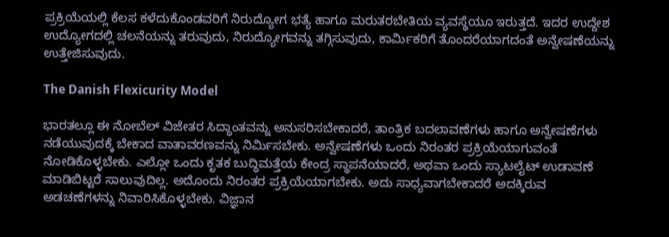ಪ್ರಕ್ರಿಯೆಯಲ್ಲಿ ಕೆಲಸ ಕಳೆದುಕೊಂಡವರಿಗೆ ನಿರುದ್ಯೋಗ ಭತ್ಯೆ ಹಾಗೂ ಮರುತರಬೇತಿಯ ವ್ಯವಸ್ಥೆಯೂ ಇರುತ್ತದೆ. ಇದರ ಉದ್ದೇಶ ಉದ್ಯೋಗದಲ್ಲಿ ಚಲನೆಯನ್ನು ತರುವುದು, ನಿರುದ್ಯೋಗವನ್ನು ತಗ್ಗಿಸುವುದು, ಕಾರ್ಮಿಕರಿಗೆ ತೊಂದರೆಯಾಗದಂತೆ ಅನ್ವೇಷಣೆಯನ್ನು ಉತ್ತೇಜಿಸುವುದು.

The Danish Flexicurity Model

ಭಾರತಲ್ಲೂ ಈ ನೋಬೆಲ್ ವಿಜೇತರ ಸಿದ್ಧಾಂತವನ್ನು ಅನುಸರಿಸಬೇಕಾದರೆ, ತಾಂತ್ರಿಕ ಬದಲಾವಣೆಗಳು ಹಾಗೂ ಅನ್ವೇಷಣೆಗಳು ನಡೆಯುವುದಕ್ಕೆ ಬೇಕಾದ ವಾತಾವರಣವನ್ನು ನಿರ್ಮಿಸಬೇಕು. ಅನ್ವೇಷಣೆಗಳು ಒಂದು ನಿರಂತರ ಪ್ರಕ್ರಿಯೆಯಾಗುವಂತೆ ನೋಡಿಕೊಳ್ಳಬೇಕು. ಎಲ್ಲೋ ಒಂದು ಕೃತಕ ಬುದ್ಧಿಮತ್ತೆಯ ಕೇಂದ್ರ ಸ್ಥಾಪನೆಯಾದರೆ, ಅಥವಾ ಒಂದು ಸ್ಯಾಟಲೈಟ್ ಉಡಾವಣೆ ಮಾಡಿಬಿಟ್ಟರೆ ಸಾಲುವುದಿಲ್ಲ. ಅದೊಂದು ನಿರಂತರ ಪ್ರಕ್ರಿಯೆಯಾಗಬೇಕು. ಅದು ಸಾಧ್ಯವಾಗಬೇಕಾದರೆ ಅದಕ್ಕಿರುವ ಅಡಚಣೆಗಳನ್ನು ನಿವಾರಿಸಿಕೊಳ್ಳಬೇಕು. ವಿಜ್ಞಾನ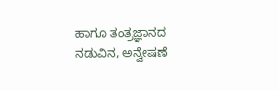ಹಾಗೂ ತಂತ್ರಜ್ಞಾನದ ನಡುವಿನ, ಅನ್ವೇಷಣೆ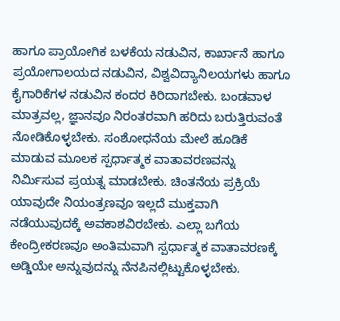ಹಾಗೂ ಪ್ರಾಯೋಗಿಕ ಬಳಕೆಯ ನಡುವಿನ, ಕಾರ್ಖಾನೆ ಹಾಗೂ ಪ್ರಯೋಗಾಲಯದ ನಡುವಿನ, ವಿಶ್ವವಿದ್ಯಾನಿಲಯಗಳು ಹಾಗೂ ಕೈಗಾರಿಕೆಗಳ ನಡುವಿನ ಕಂದರ ಕಿರಿದಾಗಬೇಕು. ಬಂಡವಾಳ ಮಾತ್ರವಲ್ಲ, ಜ್ಞಾನವೂ ನಿರಂತರವಾಗಿ ಹರಿದು ಬರುತ್ತಿರುವಂತೆ ನೋಡಿಕೊಳ್ಳಬೇಕು. ಸಂಶೋಧನೆಯ ಮೇಲೆ ಹೂಡಿಕೆ ಮಾಡುವ ಮೂಲಕ ಸ್ಪರ್ಧಾತ್ಮಕ ವಾತಾವರಣವನ್ನು ನಿರ್ಮಿಸುವ ಪ್ರಯತ್ನ ಮಾಡಬೇಕು. ಚಿಂತನೆಯ ಪ್ರಕ್ರಿಯೆ ಯಾವುದೇ ನಿಯಂತ್ರಣವೂ ಇಲ್ಲದೆ ಮುಕ್ತವಾಗಿ ನಡೆಯುವುದಕ್ಕೆ ಅವಕಾಶವಿರಬೇಕು. ಎಲ್ಲಾ ಬಗೆಯ ಕೇಂದ್ರೀಕರಣವೂ ಅಂತಿಮವಾಗಿ ಸ್ಪರ್ಧಾತ್ಮಕ ವಾತಾವರಣಕ್ಕೆ ಅಡ್ಡಿಯೇ ಅನ್ನುವುದನ್ನು ನೆನಪಿನಲ್ಲಿಟ್ಟುಕೊಳ್ಳಬೇಕು.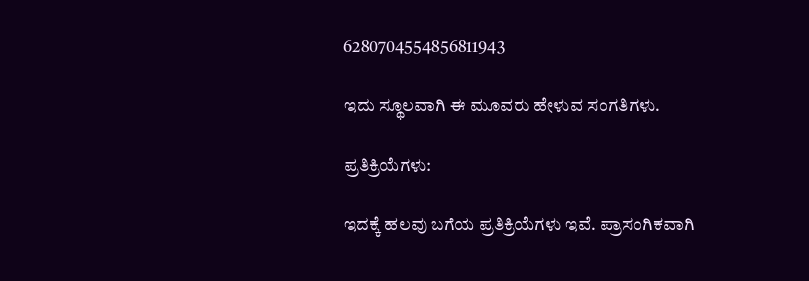6280704554856811943

ಇದು ಸ್ಥೂಲವಾಗಿ ಈ ಮೂವರು ಹೇಳುವ ಸಂಗತಿಗಳು.

ಪ್ರತಿಕ್ರಿಯೆಗಳು:

ಇದಕ್ಕೆ ಹಲವು ಬಗೆಯ ಪ್ರತಿಕ್ರಿಯೆಗಳು ಇವೆ. ಪ್ರಾಸಂಗಿಕವಾಗಿ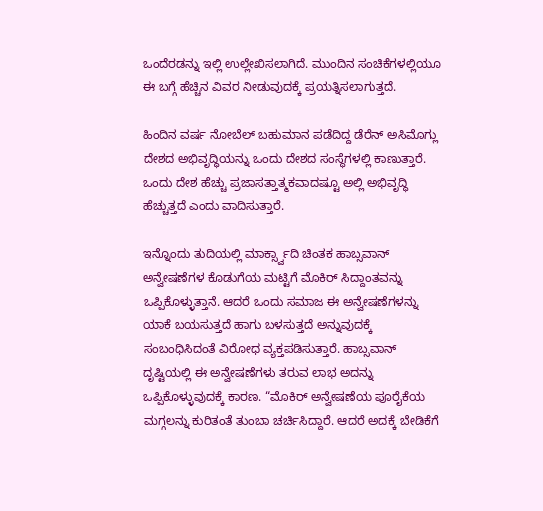ಒಂದೆರಡನ್ನು ಇಲ್ಲಿ ಉಲ್ಲೇಖಿಸಲಾಗಿದೆ. ಮುಂದಿನ ಸಂಚಿಕೆಗಳಲ್ಲಿಯೂ ಈ ಬಗ್ಗೆ ಹೆಚ್ಚಿನ ವಿವರ ನೀಡುವುದಕ್ಕೆ ಪ್ರಯತ್ನಿಸಲಾಗುತ್ತದೆ.

ಹಿಂದಿನ ವರ್ಷ ನೋಬೆಲ್ ಬಹುಮಾನ ಪಡೆದಿದ್ದ ಡೆರೆನ್ ಅಸಿಮೊಗ್ಲು ದೇಶದ ಅಭಿವೃದ್ಧಿಯನ್ನು ಒಂದು ದೇಶದ ಸಂಸ್ಥೆಗಳಲ್ಲಿ ಕಾಣುತ್ತಾರೆ. ಒಂದು ದೇಶ ಹೆಚ್ಚು ಪ್ರಜಾಸತ್ತಾತ್ಮಕವಾದಷ್ಟೂ ಅಲ್ಲಿ ಅಭಿವೃದ್ಧಿ ಹೆಚ್ಚುತ್ತದೆ ಎಂದು ವಾದಿಸುತ್ತಾರೆ.

ಇನ್ನೊಂದು ತುದಿಯಲ್ಲಿ ಮಾರ್ಕ್ಸ್ವಾದಿ ಚಿಂತಕ ಹಾಬ್ಸವಾನ್ ಅನ್ವೇಷಣೆಗಳ ಕೊಡುಗೆಯ ಮಟ್ಟಿಗೆ ಮೊಕಿರ್ ಸಿದ್ದಾಂತವನ್ನು ಒಪ್ಪಿಕೊಳ್ಳುತ್ತಾನೆ. ಆದರೆ ಒಂದು ಸಮಾಜ ಈ ಅನ್ವೇಷಣೆಗಳನ್ನು ಯಾಕೆ ಬಯಸುತ್ತದೆ ಹಾಗು ಬಳಸುತ್ತದೆ ಅನ್ನುವುದಕ್ಕೆ ಸಂಬಂಧಿಸಿದಂತೆ ವಿರೋಧ ವ್ಯಕ್ತಪಡಿಸುತ್ತಾರೆ. ಹಾಬ್ಸವಾನ್ ದೃಷ್ಟಿಯಲ್ಲಿ ಈ ಅನ್ವೇಷಣೆಗಳು ತರುವ ಲಾಭ ಅದನ್ನು ಒಪ್ಪಿಕೊಳ್ಳುವುದಕ್ಕೆ ಕಾರಣ. “ಮೊಕಿರ್ ಅನ್ವೇಷಣೆಯ ಪೂರೈಕೆಯ ಮಗ್ಗಲನ್ನು ಕುರಿತಂತೆ ತುಂಬಾ ಚರ್ಚಿಸಿದ್ದಾರೆ. ಆದರೆ ಅದಕ್ಕೆ ಬೇಡಿಕೆಗೆ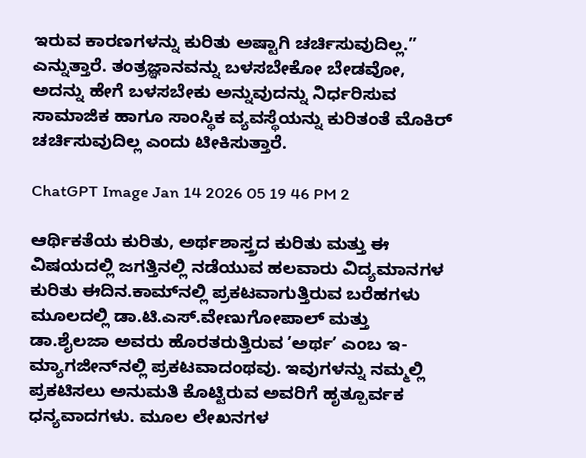ಇರುವ ಕಾರಣಗಳನ್ನು ಕುರಿತು ಅಷ್ಟಾಗಿ ಚರ್ಚಿಸುವುದಿಲ್ಲ.” ಎನ್ನುತ್ತಾರೆ. ತಂತ್ರಜ್ಞಾನವನ್ನು ಬಳಸಬೇಕೋ ಬೇಡವೋ, ಅದನ್ನು ಹೇಗೆ ಬಳಸಬೇಕು ಅನ್ನುವುದನ್ನು ನಿರ್ಧರಿಸುವ ಸಾಮಾಜಿಕ ಹಾಗೂ ಸಾಂಸ್ಥಿಕ ವ್ಯವಸ್ಥೆಯನ್ನು ಕುರಿತಂತೆ ಮೊಕಿರ್ ಚರ್ಚಿಸುವುದಿಲ್ಲ ಎಂದು ಟೀಕಿಸುತ್ತಾರೆ.

ChatGPT Image Jan 14 2026 05 19 46 PM 2

ಆರ್ಥಿಕತೆಯ ಕುರಿತು, ಅರ್ಥಶಾಸ್ತ್ರದ ಕುರಿತು ಮತ್ತು ಈ ವಿಷಯದಲ್ಲಿ ಜಗತ್ತಿನಲ್ಲಿ ನಡೆಯುವ ಹಲವಾರು ವಿದ್ಯಮಾನಗಳ ಕುರಿತು ಈದಿನ.ಕಾಮ್‌ನಲ್ಲಿ ಪ್ರಕಟವಾಗುತ್ತಿರುವ ಬರೆಹಗಳು ಮೂಲದಲ್ಲಿ ಡಾ.ಟಿ.ಎಸ್.ವೇಣುಗೋಪಾಲ್‌ ಮತ್ತು ಡಾ.ಶೈಲಜಾ ಅವರು ಹೊರತರುತ್ತಿರುವ ʼಅರ್ಥʼ ಎಂಬ ಇ-ಮ್ಯಾಗಜೀನ್‌ನಲ್ಲಿ ಪ್ರಕಟವಾದಂಥವು. ಇವುಗಳನ್ನು ನಮ್ಮಲ್ಲಿ ಪ್ರಕಟಿಸಲು ಅನುಮತಿ ಕೊಟ್ಟಿರುವ ಅವರಿಗೆ ಹೃತ್ಪೂರ್ವಕ ಧನ್ಯವಾದಗಳು. ಮೂಲ ಲೇಖನಗಳ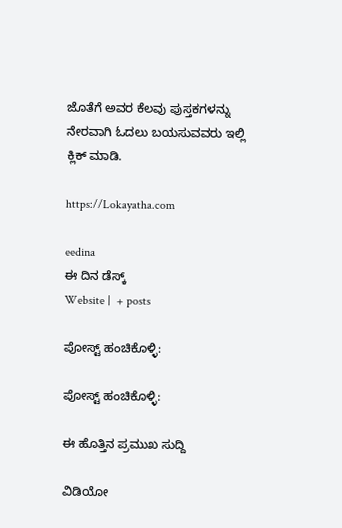ಜೊತೆಗೆ ಅವರ ಕೆಲವು ಪುಸ್ತಕಗಳನ್ನು ನೇರವಾಗಿ ಓದಲು ಬಯಸುವವರು ಇಲ್ಲಿ ಕ್ಲಿಕ್ ಮಾಡಿ.

https://Lokayatha.com

eedina
ಈ ದಿನ ಡೆಸ್ಕ್‌
Website |  + posts

ಪೋಸ್ಟ್ ಹಂಚಿಕೊಳ್ಳಿ:

ಪೋಸ್ಟ್ ಹಂಚಿಕೊಳ್ಳಿ:

ಈ ಹೊತ್ತಿನ ಪ್ರಮುಖ ಸುದ್ದಿ

ವಿಡಿಯೋ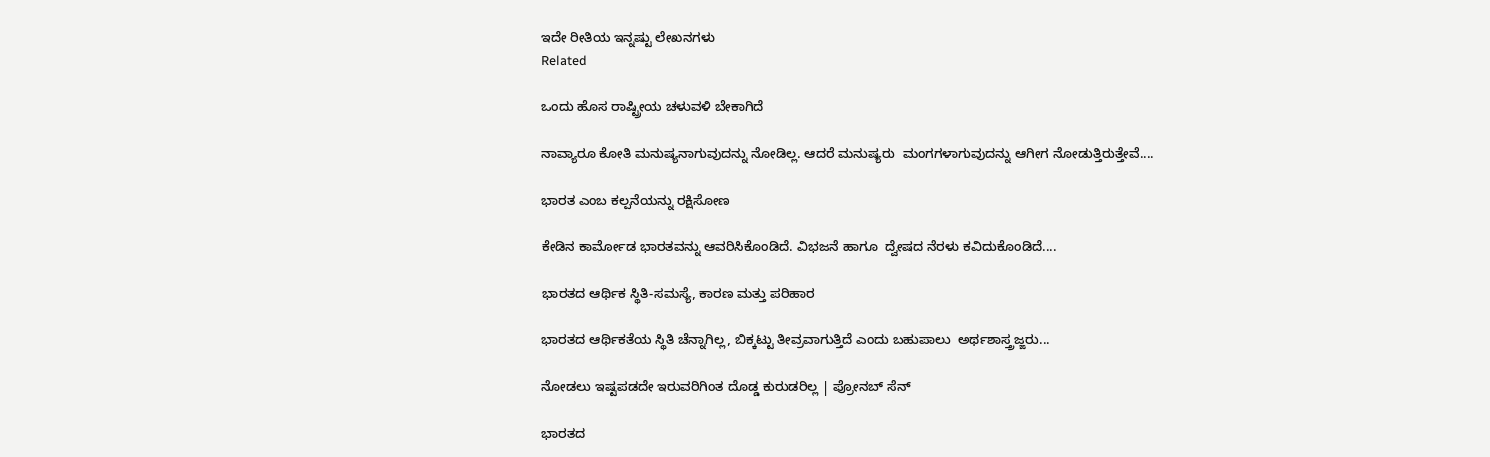ಇದೇ ರೀತಿಯ ಇನ್ನಷ್ಟು ಲೇಖನಗಳು
Related

ಒಂದು ಹೊಸ ರಾಷ್ಟ್ರೀಯ ಚಳುವಳಿ ಬೇಕಾಗಿದೆ

ನಾವ್ಯಾರೂ ಕೋತಿ ಮನುಷ್ಯನಾಗುವುದನ್ನು ನೋಡಿಲ್ಲ. ಆದರೆ ಮನುಷ್ಯರು  ಮಂಗಗಳಾಗುವುದನ್ನು ಆಗೀಗ ನೋಡುತ್ತಿರುತ್ತೇವೆ....

ಭಾರತ ಎಂಬ ಕಲ್ಪನೆಯನ್ನು ರಕ್ಷಿಸೋಣ

ಕೇಡಿನ ಕಾರ್ಮೋಡ ಭಾರತವನ್ನು ಆವರಿಸಿಕೊಂಡಿದೆ. ವಿಭಜನೆ ಹಾಗೂ  ದ್ವೇಷದ ನೆರಳು ಕವಿದುಕೊಂಡಿದೆ....

ಭಾರತದ ಆರ್ಥಿಕ ಸ್ಥಿತಿ-ಸಮಸ್ಯೆ, ಕಾರಣ ಮತ್ತು ಪರಿಹಾರ

ಭಾರತದ ಆರ್ಥಿಕತೆಯ ಸ್ಥಿತಿ ಚೆನ್ನಾಗಿಲ್ಲ, ಬಿಕ್ಕಟ್ಟು ತೀವ್ರವಾಗುತ್ತಿದೆ ಎಂದು ಬಹುಪಾಲು  ಅರ್ಥಶಾಸ್ತ್ರಜ್ಙರು...

ನೋಡಲು ಇಷ್ಟಪಡದೇ ಇರುವರಿಗಿಂತ ದೊಡ್ಡ ಕುರುಡರಿಲ್ಲ | ಪ್ರೋನಬ್ ಸೆನ್

ಭಾರತದ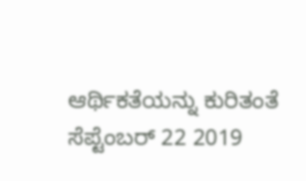ಆರ್ಥಿಕತೆಯನ್ನು ಕುರಿತಂತೆ ಸೆಪ್ಟೆಂಬರ್ 22 2019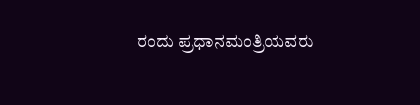ರಂದು ಪ್ರಧಾನಮಂತ್ರಿಯವರು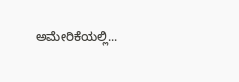ಅಮೇರಿಕೆಯಲ್ಲಿ...